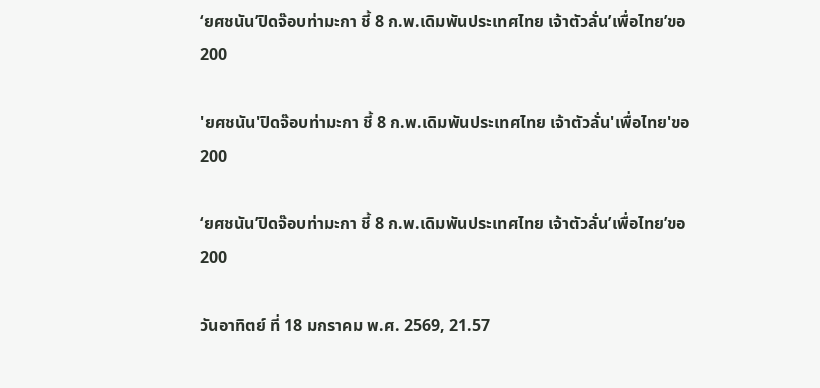‘ยศชนัน’ปิดจ๊อบท่ามะกา ชี้ 8 ก.พ.เดิมพันประเทศไทย เจ้าตัวลั่น’เพื่อไทย’ขอ 200

'ยศชนัน'ปิดจ๊อบท่ามะกา ชี้ 8 ก.พ.เดิมพันประเทศไทย เจ้าตัวลั่น'เพื่อไทย'ขอ 200

‘ยศชนัน’ปิดจ๊อบท่ามะกา ชี้ 8 ก.พ.เดิมพันประเทศไทย เจ้าตัวลั่น’เพื่อไทย’ขอ 200

วันอาทิตย์ ที่ 18 มกราคม พ.ศ. 2569, 21.57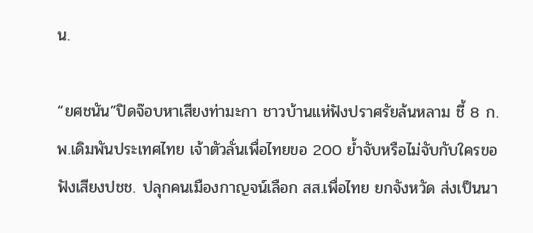น.

“ยศชนัน”ปิดจ๊อบหาเสียงท่ามะกา ชาวบ้านแห่ฟังปราศรัยล้นหลาม ชี้ 8 ก.พ.เดิมพันประเทศไทย เจ้าตัวลั่นเพื่อไทยขอ 200 ย้ำจับหรือไม่จับกับใครขอฟังเสียงปชช. ปลุกคนเมืองกาญจน์เลือก สส.เพื่อไทย ยกจังหวัด ส่งเป็นนา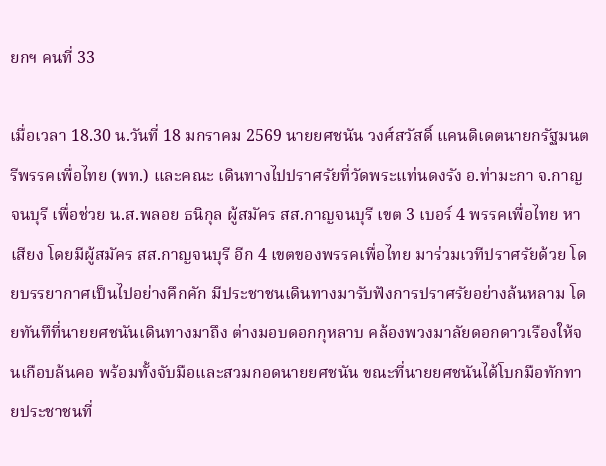ยกฯ คนที่ 33

เมื่อเวลา 18.30 น.วันที่ 18 มกราคม 2569 นายยศชนัน วงศ์สวัสดิ์ แคนดิเดตนายกรัฐมนตรีพรรคเพื่อไทย (พท.) และคณะ เดินทางไปปราศรัยที่วัดพระแท่นดงรัง อ.ท่ามะกา จ.กาญจนบุรี เพื่อช่วย น.ส.พลอย ธนิกุล ผู้สมัคร สส.กาญจนบุรี เขต 3 เบอร์ 4 พรรคเพื่อไทย หาเสียง โดยมีผู้สมัคร สส.กาญจนบุรี อีก 4 เขตของพรรคเพื่อไทย มาร่วมเวทีปราศรัยด้วย โดยบรรยากาศเป็นไปอย่างคึกคัก มีประชาชนเดินทางมารับฟังการปราศรัยอย่างล้นหลาม โดยทันทึที่นายยศชนันเดินทางมาถึง ต่างมอบดอกกุหลาบ คล้องพวงมาลัยดอกดาวเรืองให้จนเกือบล้นคอ พร้อมทั้งจับมือและสวมกอดนายยศชนัน ขณะที่นายยศชนันได้โบกมือทักทายประชาชนที่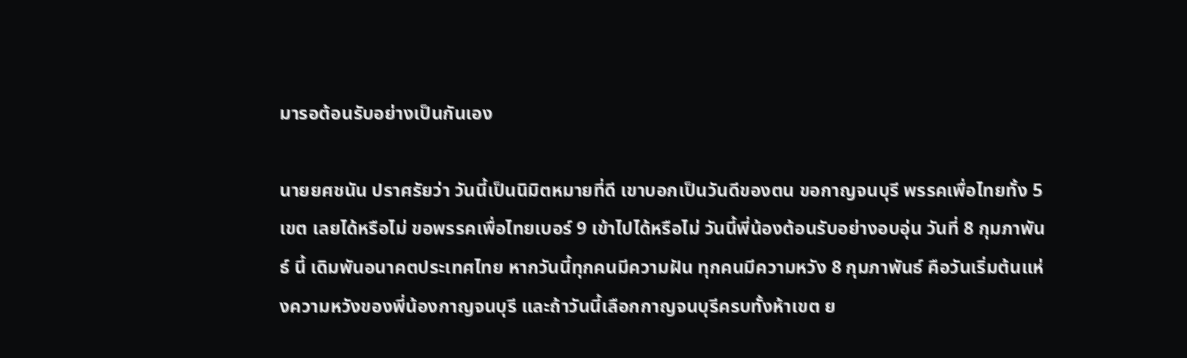มารอต้อนรับอย่างเป็นกันเอง

นายยศชนัน ปราศรัยว่า วันนี้เป็นนิมิตหมายที่ดี เขาบอกเป็นวันดีของตน ขอกาญจนบุรี พรรคเพื่อไทยทั้ง 5 เขต เลยได้หรือไม่ ขอพรรคเพื่อไทยเบอร์ 9 เข้าไปได้หรือไม่ วันนี้พี่น้องต้อนรับอย่างอบอุ่น วันที่ 8 กุมภาพันธ์ นี้ เดิมพันอนาคตประเทศไทย หากวันนี้ทุกคนมีความฝัน ทุกคนมีความหวัง 8 กุมภาพันธ์ คือวันเริ่มต้นแห่งความหวังของพี่น้องกาญจนบุรี และถ้าวันนี้เลือกกาญจนบุรีครบทั้งห้าเขต ย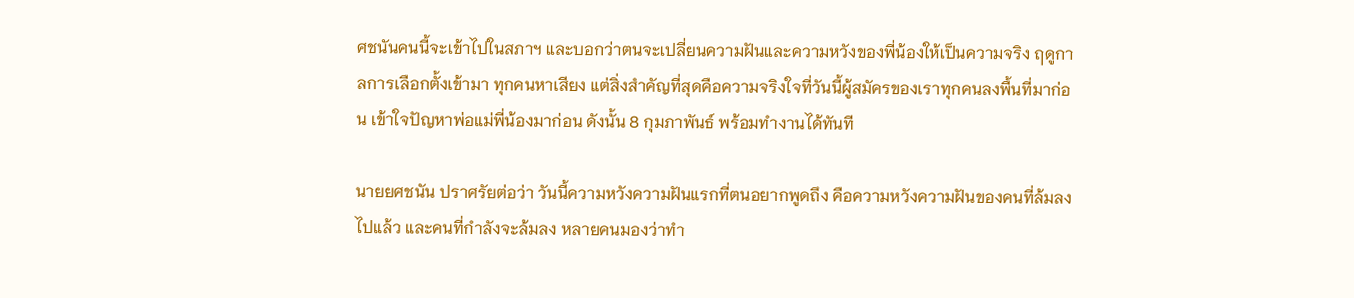ศชนันคนนี้จะเข้าไปในสภาฯ และบอกว่าตนจะเปลี่ยนความฝันและความหวังของพี่น้องให้เป็นความจริง ฤดูกาลการเลือกตั้งเข้ามา ทุกคนหาเสียง แต่สิ่งสำคัญที่สุดคือความจริงใจที่วันนี้ผู้สมัครของเราทุกคนลงพื้นที่มาก่อน เข้าใจปัญหาพ่อแม่พี่น้องมาก่อน ดังนั้น 8 กุมภาพันธ์ พร้อมทำงานได้ทันที

นายยศชนัน ปราศรัยต่อว่า วันนี้ความหวังความฝันแรกที่ตนอยากพูดถึง คือความหวังความฝันของคนที่ล้มลงไปแล้ว และคนที่กำลังจะล้มลง หลายคนมองว่าทำ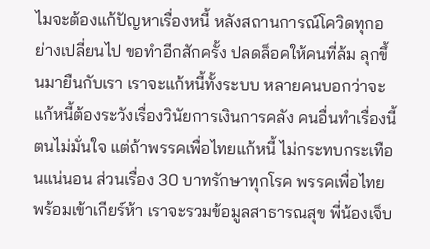ไมจะต้องแก้ปัญหาเรื่องหนี้ หลังสถานการณ์โควิดทุกอย่างเปลี่ยนไป ขอทำอีกสักครั้ง ปลดล็อคให้คนที่ล้ม ลุกขึ้นมายืนกับเรา เราจะแก้หนี้ทั้งระบบ หลายคนบอกว่าจะแก้หนี้ต้องระวังเรื่องวินัยการเงินการคลัง คนอื่นทำเรื่องนี้ตนไม่มั่นใจ แต่ถ้าพรรคเพื่อไทยแก้หนี้ ไม่กระทบกระเทือนแน่นอน ส่วนเรื่อง 30 บาทรักษาทุกโรค พรรคเพื่อไทยพร้อมเข้าเกียร์ห้า เราจะรวมข้อมูลสาธารณสุข พี่น้องเจ็บ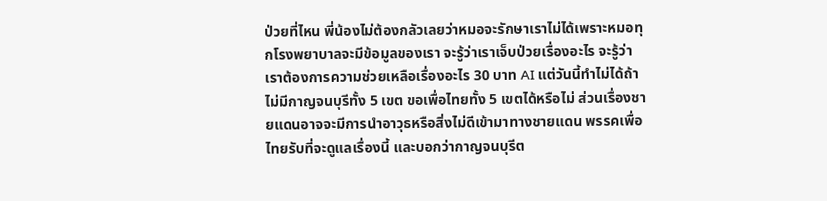ป่วยที่ไหน พี่น้องไม่ต้องกลัวเลยว่าหมอจะรักษาเราไม่ได้เพราะหมอทุกโรงพยาบาลจะมีข้อมูลของเรา จะรู้ว่าเราเจ็บป่วยเรื่องอะไร จะรู้ว่าเราต้องการความช่วยเหลือเรื่องอะไร 30 บาท AI แต่วันนี้ทำไม่ได้ถ้าไม่มีกาญจนบุรีทั้ง 5 เขต ขอเพื่อไทยทั้ง 5 เขตได้หรือไม่ ส่วนเรื่องชายแดนอาจจะมีการนำอาวุธหรือสิ่งไม่ดีเข้ามาทางชายแดน พรรคเพื่อไทยรับที่จะดูแลเรื่องนี้ และบอกว่ากาญจนบุรีต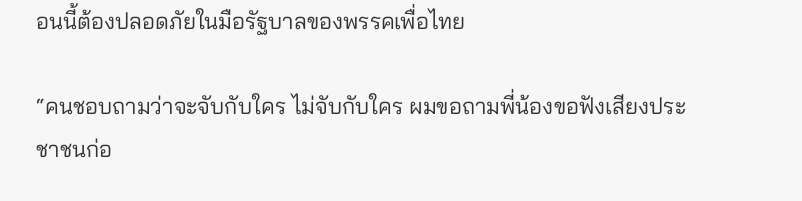อนนี้ต้องปลอดภัยในมือรัฐบาลของพรรคเพื่อไทย

“คนชอบถามว่าจะจับกับใคร ไม่จับกับใคร ผมขอถามพี่น้องขอฟังเสียงประชาชนก่อ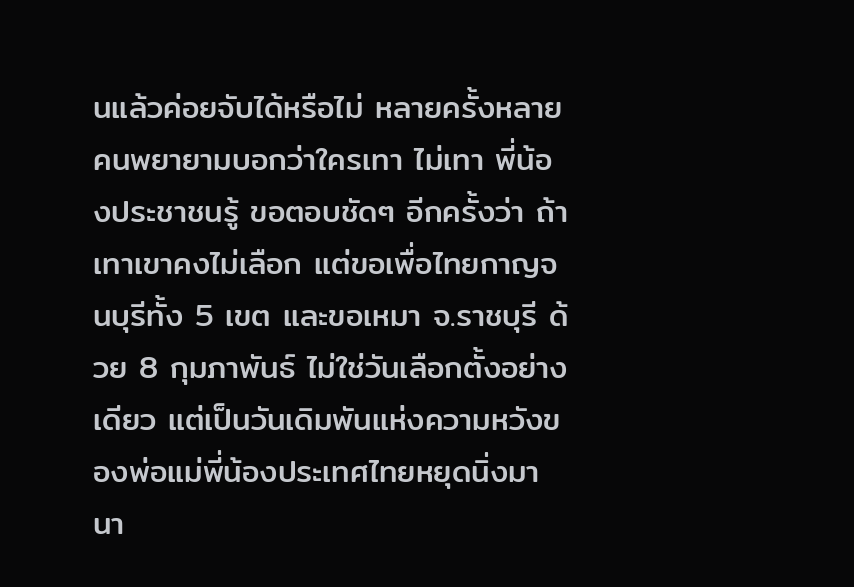นแล้วค่อยจับได้หรือไม่ หลายครั้งหลายคนพยายามบอกว่าใครเทา ไม่เทา พี่น้องประชาชนรู้ ขอตอบชัดๆ อีกครั้งว่า ถ้าเทาเขาคงไม่เลือก แต่ขอเพื่อไทยกาญจนบุรีทั้ง 5 เขต และขอเหมา จ.ราชบุรี ด้วย 8 กุมภาพันธ์ ไม่ใช่วันเลือกตั้งอย่างเดียว แต่เป็นวันเดิมพันแห่งความหวังของพ่อแม่พี่น้องประเทศไทยหยุดนิ่งมานา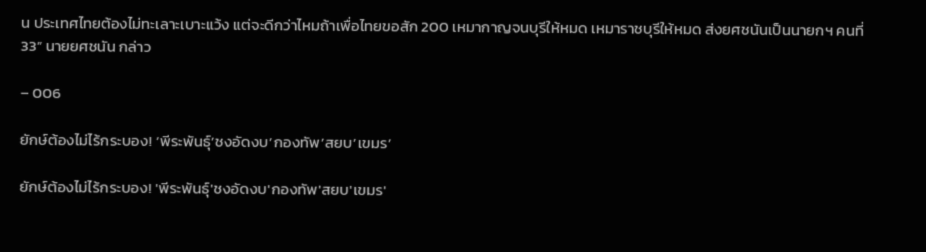น ประเทศไทยต้องไม่ทะเลาะเบาะแว้ง แต่จะดีกว่าไหมถ้าเพื่อไทยขอสัก 200 เหมากาญจนบุรีให้หมด เหมาราชบุรีให้หมด ส่งยศชนันเป็นนายกฯ คนที่ 33” นายยศชนัน กล่าว

– 006

ยักษ์ต้องไม่ไร้กระบอง! ‘พีระพันธุ์’ชงอัดงบ’กองทัพ’สยบ’เขมร’

ยักษ์ต้องไม่ไร้กระบอง! 'พีระพันธุ์'ชงอัดงบ'กองทัพ'สยบ'เขมร'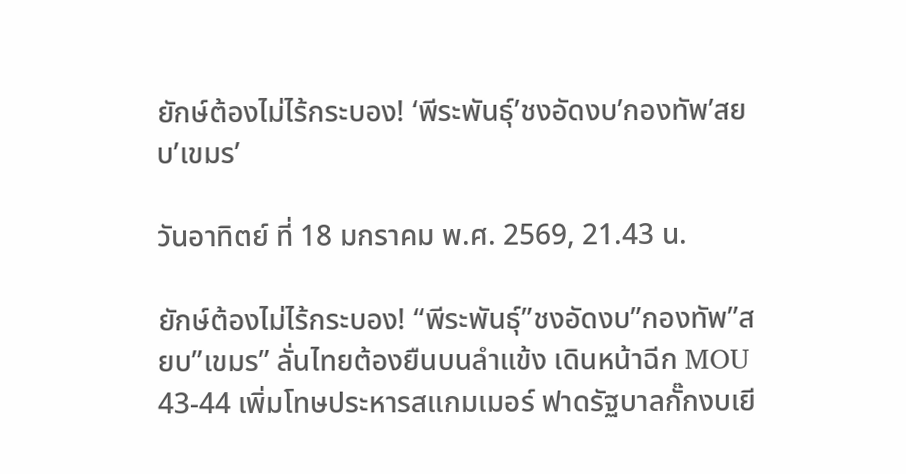ยักษ์ต้องไม่ไร้กระบอง! ‘พีระพันธุ์’ชงอัดงบ’กองทัพ’สยบ’เขมร’

วันอาทิตย์ ที่ 18 มกราคม พ.ศ. 2569, 21.43 น.

ยักษ์ต้องไม่ไร้กระบอง! “พีระพันธุ์”ชงอัดงบ”กองทัพ”สยบ”เขมร” ลั่นไทยต้องยืนบนลำแข้ง เดินหน้าฉีก MOU 43-44 เพิ่มโทษประหารสแกมเมอร์ ฟาดรัฐบาลกั๊กงบเยี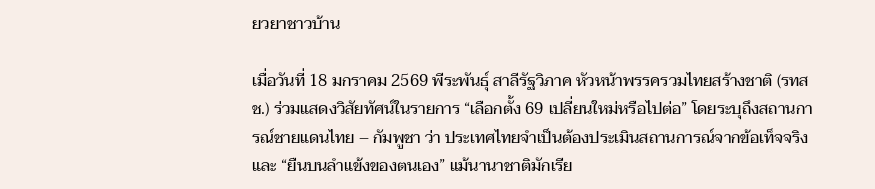ยวยาชาวบ้าน

เมื่อวันที่ 18 มกราคม 2569 พีระพันธุ์ สาลีรัฐวิภาค หัวหน้าพรรครวมไทยสร้างชาติ (รทสช.) ร่วมแสดงวิสัยทัศน์ในรายการ “เลือกตั้ง 69 เปลี่ยนใหม่หรือไปต่อ” โดยระบุถึงสถานการณ์ชายแดนไทย – กัมพูชา ว่า ประเทศไทยจำเป็นต้องประเมินสถานการณ์จากข้อเท็จจริงและ “ยืนบนลำแข้งของตนเอง” แม้นานาชาติมักเรีย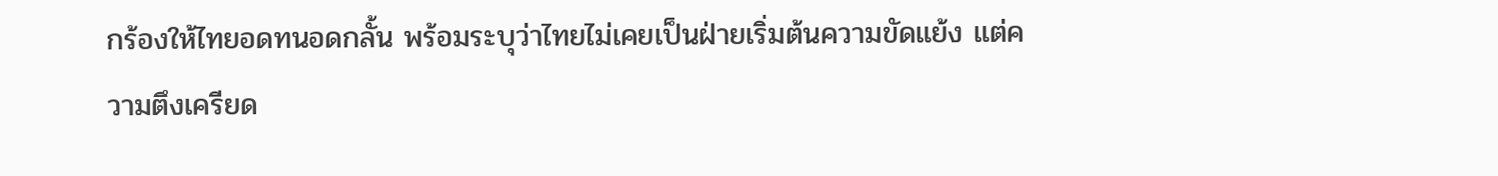กร้องให้ไทยอดทนอดกลั้น พร้อมระบุว่าไทยไม่เคยเป็นฝ่ายเริ่มต้นความขัดแย้ง แต่ความตึงเครียด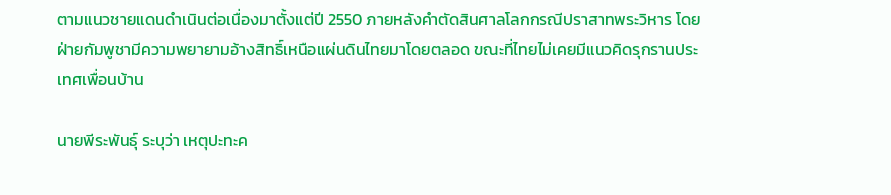ตามแนวชายแดนดำเนินต่อเนื่องมาตั้งแต่ปี 2550 ภายหลังคำตัดสินศาลโลกกรณีปราสาทพระวิหาร โดยฝ่ายกัมพูชามีความพยายามอ้างสิทธิ์เหนือแผ่นดินไทยมาโดยตลอด ขณะที่ไทยไม่เคยมีแนวคิดรุกรานประเทศเพื่อนบ้าน

นายพีระพันธ์ุ ระบุว่า เหตุปะทะค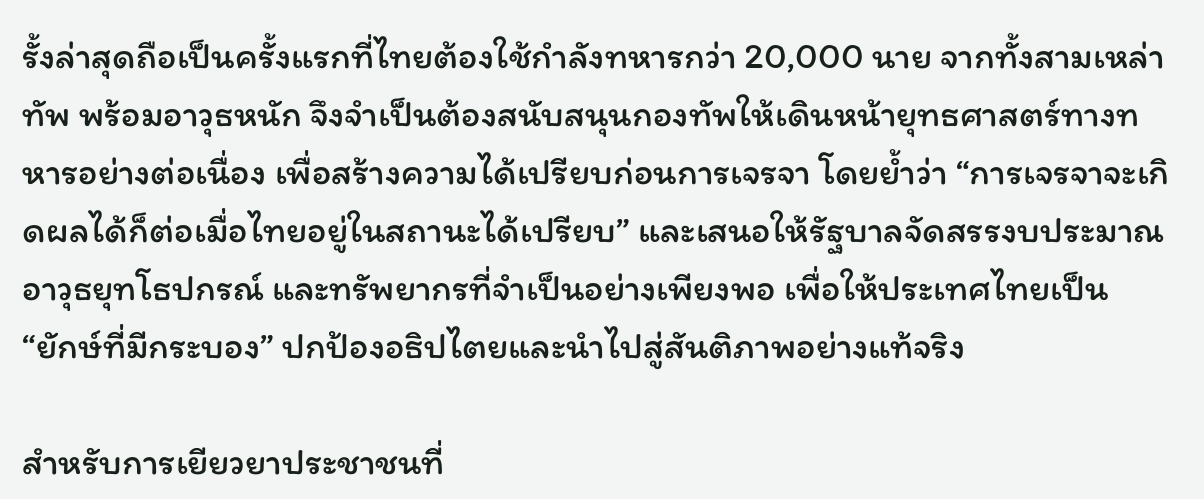รั้งล่าสุดถือเป็นครั้งแรกที่ไทยต้องใช้กำลังทหารกว่า 20,000 นาย จากทั้งสามเหล่าทัพ พร้อมอาวุธหนัก จึงจำเป็นต้องสนับสนุนกองทัพให้เดินหน้ายุทธศาสตร์ทางทหารอย่างต่อเนื่อง เพื่อสร้างความได้เปรียบก่อนการเจรจา โดยย้ำว่า “การเจรจาจะเกิดผลได้ก็ต่อเมื่อไทยอยู่ในสถานะได้เปรียบ” และเสนอให้รัฐบาลจัดสรรงบประมาณ อาวุธยุทโธปกรณ์ และทรัพยากรที่จำเป็นอย่างเพียงพอ เพื่อให้ประเทศไทยเป็น “ยักษ์ที่มีกระบอง” ปกป้องอธิปไตยและนำไปสู่สันติภาพอย่างแท้จริง

สำหรับการเยียวยาประชาชนที่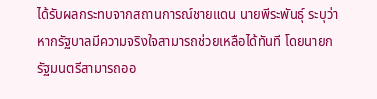ได้รับผลกระทบจากสถานการณ์ชายแดน นายพีระพันธุ์ ระบุว่า หากรัฐบาลมีความจริงใจสามารถช่วยเหลือได้ทันที โดยนายกรัฐมนตรีสามารถออ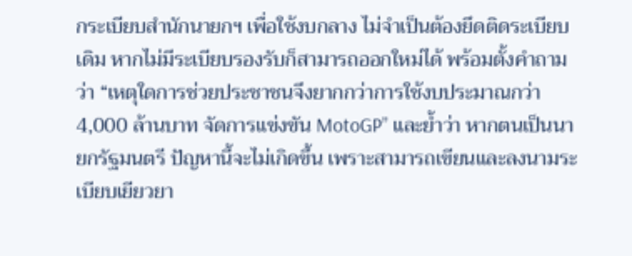กระเบียบสำนักนายกฯ เพื่อใช้งบกลาง ไม่จำเป็นต้องยึดติดระเบียบเดิม หากไม่มีระเบียบรองรับก็สามารถออกใหม่ได้ พร้อมตั้งคำถามว่า “เหตุใดการช่วยประชาชนจึงยากกว่าการใช้งบประมาณกว่า 4,000 ล้านบาท จัดการแข่งขัน MotoGP” และย้ำว่า หากตนเป็นนายกรัฐมนตรี ปัญหานี้จะไม่เกิดขึ้น เพราะสามารถเขียนและลงนามระเบียบเยียวยา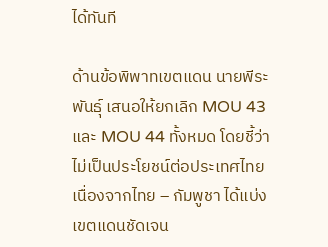ได้ทันที

ด้านข้อพิพาทเขตแดน นายพีระพันธุ์ เสนอให้ยกเลิก MOU 43 และ MOU 44 ทั้งหมด โดยชี้ว่าไม่เป็นประโยชน์ต่อประเทศไทย เนื่องจากไทย – กัมพูชา ได้แบ่งเขตแดนชัดเจน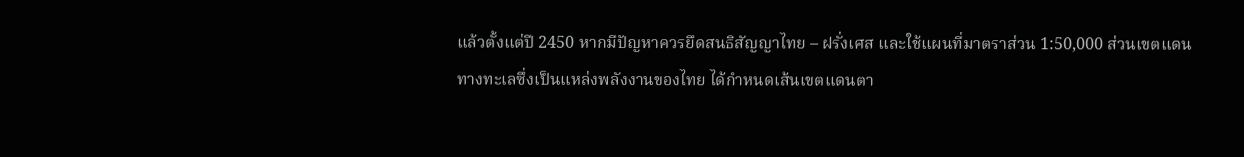แล้วตั้งแต่ปี 2450 หากมีปัญหาควรยึดสนธิสัญญาไทย – ฝรั่งเศส และใช้แผนที่มาตราส่วน 1:50,000 ส่วนเขตแดนทางทะเลซึ่งเป็นแหล่งพลังงานของไทย ได้กำหนดเส้นเขตแดนตา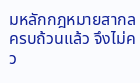มหลักกฎหมายสากลครบถ้วนแล้ว จึงไม่คว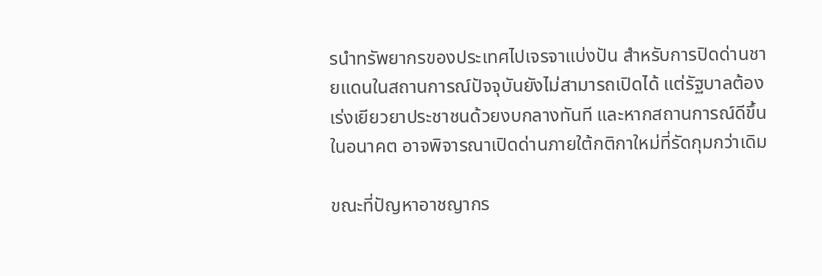รนำทรัพยากรของประเทศไปเจรจาแบ่งปัน สำหรับการปิดด่านชายแดนในสถานการณ์ปัจจุบันยังไม่สามารถเปิดได้ แต่รัฐบาลต้องเร่งเยียวยาประชาชนด้วยงบกลางทันที และหากสถานการณ์ดีขึ้นในอนาคต อาจพิจารณาเปิดด่านภายใต้กติกาใหม่ที่รัดกุมกว่าเดิม

ขณะที่ปัญหาอาชญากร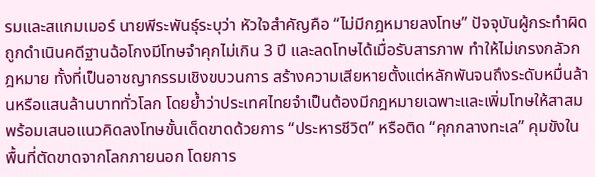รมและสแกมเมอร์ นายพีระพันธุ์ระบุว่า หัวใจสำคัญคือ “ไม่มีกฎหมายลงโทษ” ปัจจุบันผู้กระทำผิดถูกดำเนินคดีฐานฉ้อโกงมีโทษจำคุกไม่เกิน 3 ปี และลดโทษได้เมื่อรับสารภาพ ทำให้ไม่เกรงกลัวกฎหมาย ทั้งที่เป็นอาชญากรรมเชิงขบวนการ สร้างความเสียหายตั้งแต่หลักพันจนถึงระดับหมื่นล้านหรือแสนล้านบาททั่วโลก โดยย้ำว่าประเทศไทยจำเป็นต้องมีกฎหมายเฉพาะและเพิ่มโทษให้สาสม พร้อมเสนอแนวคิดลงโทษขั้นเด็ดขาดด้วยการ “ประหารชีวิต” หรือติด “คุกกลางทะเล” คุมขังในพื้นที่ตัดขาดจากโลกภายนอก โดยการ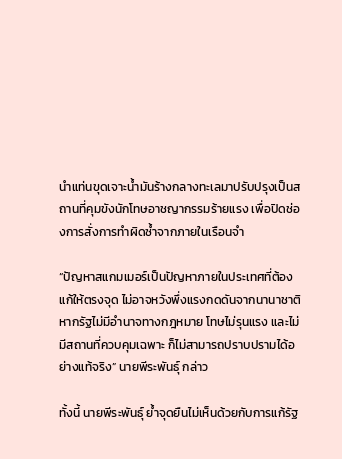นำแท่นขุดเจาะน้ำมันร้างกลางทะเลมาปรับปรุงเป็นสถานที่คุมขังนักโทษอาชญากรรมร้ายแรง เพื่อปิดช่องการสั่งการทำผิดซ้ำจากภายในเรือนจำ

“ปัญหาสแกมเมอร์เป็นปัญหาภายในประเทศที่ต้องแก้ให้ตรงจุด ไม่อาจหวังพึ่งแรงกดดันจากนานาชาติ หากรัฐไม่มีอำนาจทางกฎหมาย โทษไม่รุนแรง และไม่มีสถานที่ควบคุมเฉพาะ ก็ไม่สามารถปราบปรามได้อย่างแท้จริง” นายพีระพันธุ์ กล่าว

ทั้งนี้ นายพีระพันธุ์ ย้ำจุดยืนไม่เห็นด้วยกับการแก้รัฐ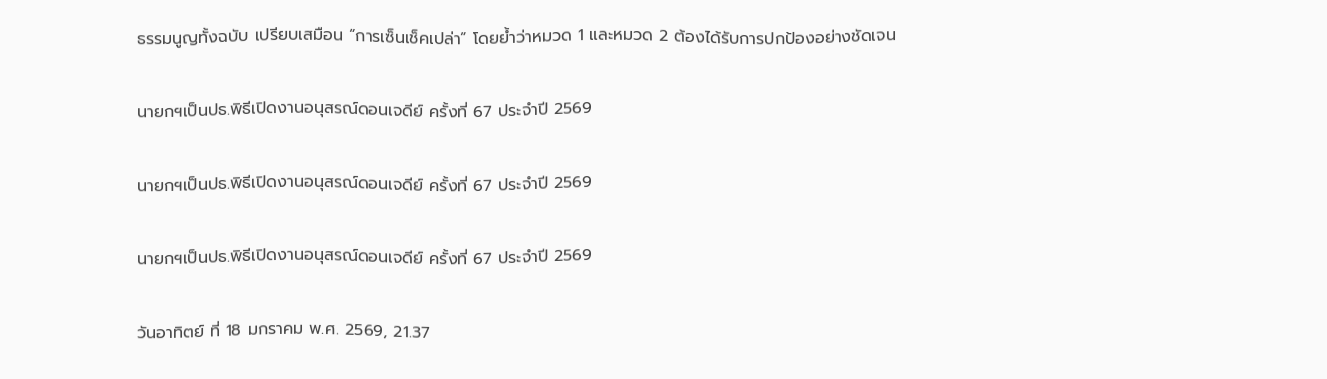ธรรมนูญทั้งฉบับ เปรียบเสมือน “การเซ็นเช็คเปล่า” โดยย้ำว่าหมวด 1 และหมวด 2 ต้องได้รับการปกป้องอย่างชัดเจน

นายกฯเป็นปธ.พิธีเปิดงานอนุสรณ์ดอนเจดีย์ ครั้งที่ 67 ประจำปี 2569

นายกฯเป็นปธ.พิธีเปิดงานอนุสรณ์ดอนเจดีย์ ครั้งที่ 67 ประจำปี 2569

นายกฯเป็นปธ.พิธีเปิดงานอนุสรณ์ดอนเจดีย์ ครั้งที่ 67 ประจำปี 2569

วันอาทิตย์ ที่ 18 มกราคม พ.ศ. 2569, 21.37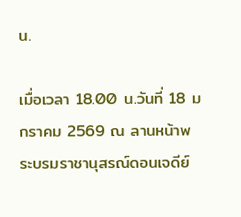น.

เมื่อเวลา 18.00 น.วันที่ 18 มกราคม 2569 ณ ลานหน้าพระบรมราชานุสรณ์ดอนเจดีย์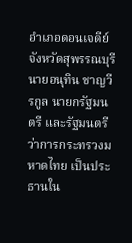อำเภอดอนเจดีย์ จังหวัดสุพรรณบุรี นายอนุทิน ชาญวีรกูล นายกรัฐมนตรี และรัฐมนตรีว่าการกระทรวงมหาดไทย เป็นประธานใน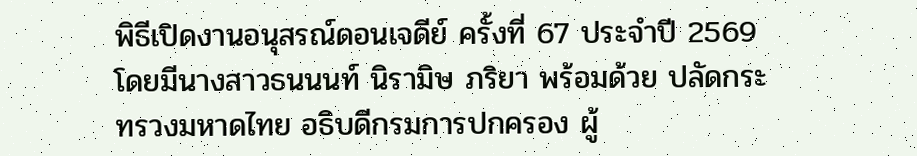พิธีเปิดงานอนุสรณ์ดอนเจดีย์ ครั้งที่ 67 ประจำปี 2569 โดยมีนางสาวธนนนท์ นิรามิษ ภริยา พร้อมด้วย ปลัดกระทรวงมหาดไทย อธิบดีกรมการปกครอง ผู้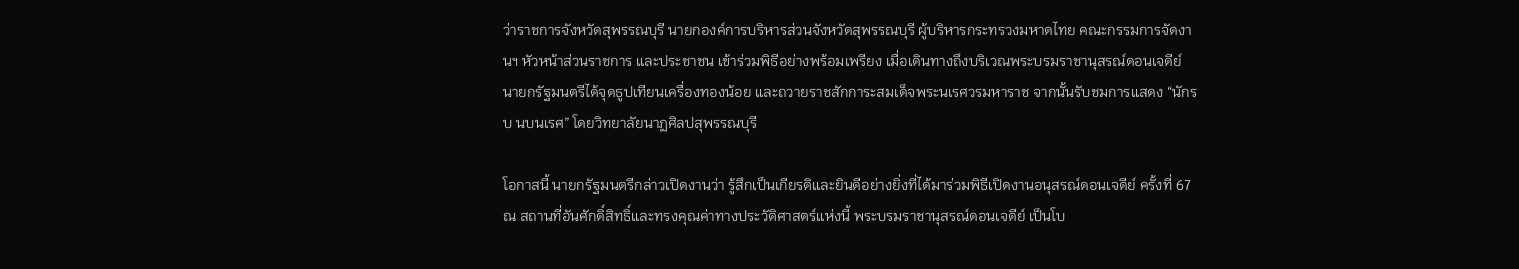ว่าราชการจังหวัดสุพรรณบุรี นายกองค์การบริหารส่วนจังหวัดสุพรรณบุรี ผู้บริหารกระทรวงมหาดไทย คณะกรรมการจัดงานฯ หัวหน้าส่วนราชการ และประชาชน เข้าร่วมพิธีอย่างพร้อมเพรียง เมื่อเดินทางถึงบริเวณพระบรมราชานุสรณ์ดอนเจดีย์ นายกรัฐมนตรีได้จุดธูปเทียนเครื่องทองน้อย และถวายราชสักการะสมเด็จพระนเรศวรมหาราช จากนั้นรับชมการแสดง “นักรบ นบนเรศ” โดยวิทยาลัยนาฏศิลปสุพรรณบุรี

โอกาสนี้ นายกรัฐมนตรีกล่าวเปิดงานว่า รู้สึกเป็นเกียรติและยินดีอย่างยิ่งที่ได้มาร่วมพิธีเปิดงานอนุสรณ์ดอนเจดีย์ ครั้งที่ 67 ณ สถานที่อันศักดิ์สิทธิ์และทรงคุณค่าทางประวัติศาสตร์แห่งนี้ พระบรมราชานุสรณ์ดอนเจดีย์ เป็นโบ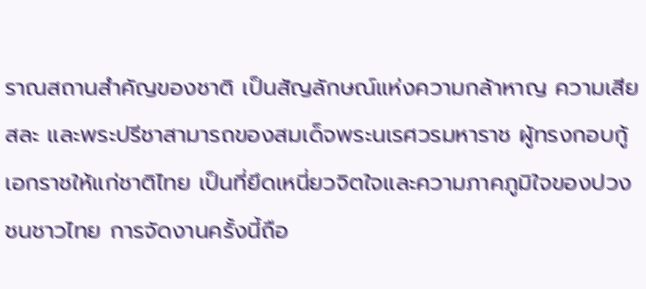ราณสถานสำคัญของชาติ เป็นสัญลักษณ์แห่งความกล้าหาญ ความเสียสละ และพระปรีชาสามารถของสมเด็จพระนเรศวรมหาราช ผู้ทรงกอบกู้เอกราชให้แก่ชาติไทย เป็นที่ยึดเหนี่ยวจิตใจและความภาคภูมิใจของปวงชนชาวไทย การจัดงานครั้งนี้ถือ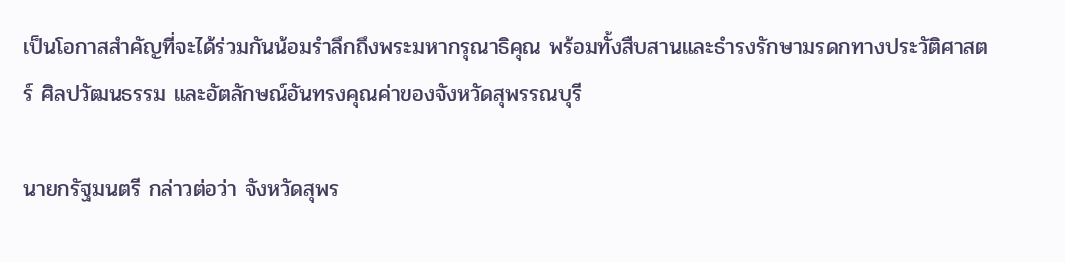เป็นโอกาสสำคัญที่จะได้ร่วมกันน้อมรำลึกถึงพระมหากรุณาธิคุณ พร้อมทั้งสืบสานและธำรงรักษามรดกทางประวัติศาสตร์ ศิลปวัฒนธรรม และอัตลักษณ์อันทรงคุณค่าของจังหวัดสุพรรณบุรี

นายกรัฐมนตรี กล่าวต่อว่า จังหวัดสุพร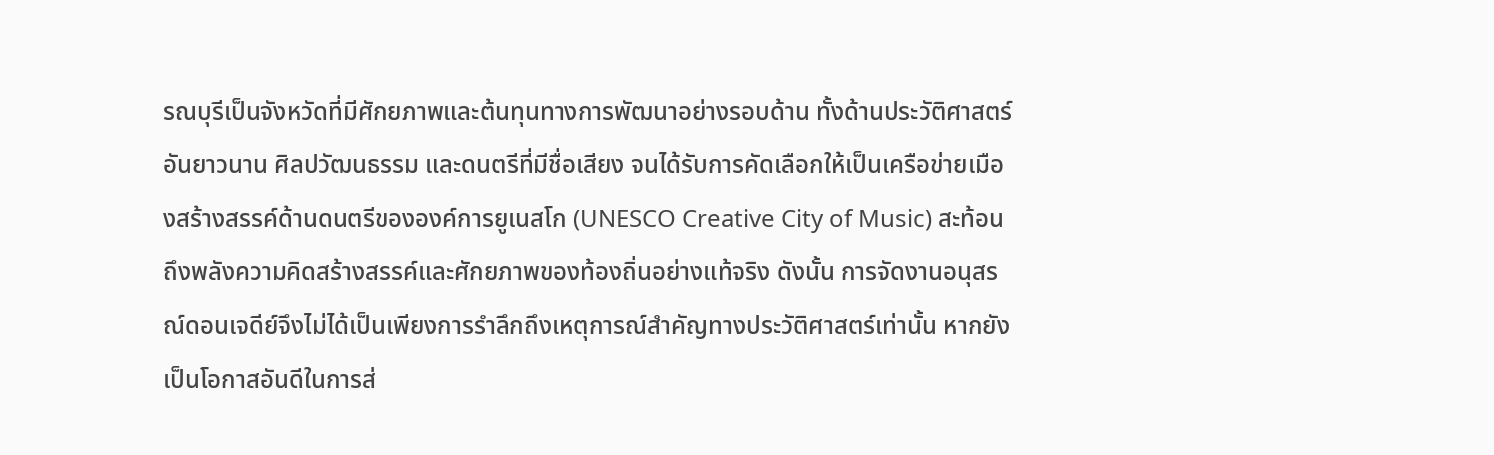รณบุรีเป็นจังหวัดที่มีศักยภาพและต้นทุนทางการพัฒนาอย่างรอบด้าน ทั้งด้านประวัติศาสตร์อันยาวนาน ศิลปวัฒนธรรม และดนตรีที่มีชื่อเสียง จนได้รับการคัดเลือกให้เป็นเครือข่ายเมืองสร้างสรรค์ด้านดนตรีขององค์การยูเนสโก (UNESCO Creative City of Music) สะท้อนถึงพลังความคิดสร้างสรรค์และศักยภาพของท้องถิ่นอย่างแท้จริง ดังนั้น การจัดงานอนุสรณ์ดอนเจดีย์จึงไม่ได้เป็นเพียงการรำลึกถึงเหตุการณ์สำคัญทางประวัติศาสตร์เท่านั้น หากยังเป็นโอกาสอันดีในการส่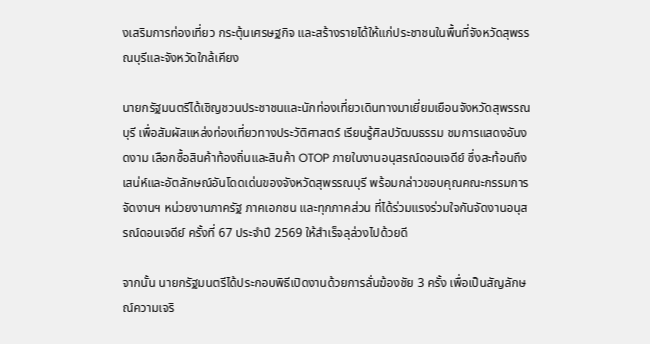งเสริมการท่องเที่ยว กระตุ้นเศรษฐกิจ และสร้างรายได้ให้แก่ประชาชนในพื้นที่จังหวัดสุพรรณบุรีและจังหวัดใกล้เคียง

นายกรัฐมนตรีได้เชิญชวนประชาชนและนักท่องเที่ยวเดินทางมาเยี่ยมเยือนจังหวัดสุพรรณบุรี เพื่อสัมผัสแหล่งท่องเที่ยวทางประวัติศาสตร์ เรียนรู้ศิลปวัฒนธรรม ชมการแสดงอันงดงาม เลือกซื้อสินค้าท้องถิ่นและสินค้า OTOP ภายในงานอนุสรณ์ดอนเจดีย์ ซึ่งสะท้อนถึงเสน่ห์และอัตลักษณ์อันโดดเด่นของจังหวัดสุพรรณบุรี พร้อมกล่าวขอบคุณคณะกรรมการจัดงานฯ หน่วยงานภาครัฐ ภาคเอกชน และทุกภาคส่วน ที่ได้ร่วมแรงร่วมใจกันจัดงานอนุสรณ์ดอนเจดีย์ ครั้งที่ 67 ประจำปี 2569 ให้สำเร็จลุล่วงไปด้วยดี

จากนั้น นายกรัฐมนตรีได้ประกอบพิธีเปิดงานด้วยการลั่นฆ้องชัย 3 ครั้ง เพื่อเป็นสัญลักษณ์ความเจริ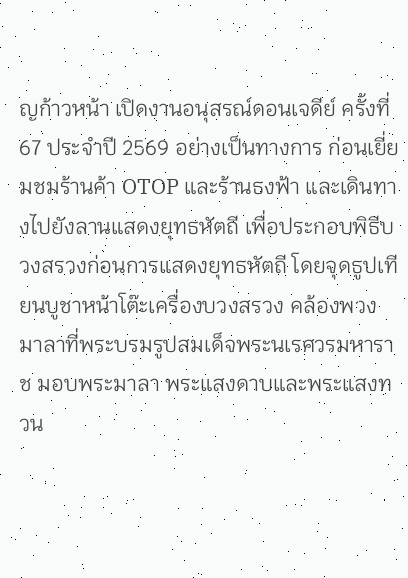ญก้าวหน้า เปิดงานอนุสรณ์ดอนเจดีย์ ครั้งที่ 67 ประจำปี 2569 อย่างเป็นทางการ ก่อนเยี่ยมชมร้านค้า OTOP และร้านธงฟ้า และเดินทางไปยังลานแสดงยุทธหัตถี เพื่อประกอบพิธีบวงสรวงก่อนการแสดงยุทธหัตถี โดยจุดธูปเทียนบูชาหน้าโต๊ะเครื่องบวงสรวง คล้องพวงมาลาที่พระบรมรูปสมเด็จพระนเรศวรมหาราช มอบพระมาลา พระแสงดาบและพระแสงทวน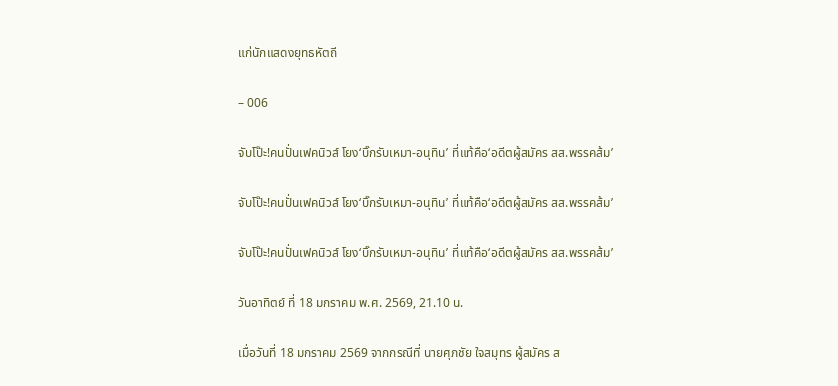แก่นักแสดงยุทธหัตถี

– 006

จับโป๊ะ!คนปั่นเฟคนิวส์ โยง‘บิ๊กรับเหมา-อนุทิน’ ที่แท้คือ‘อดีตผู้สมัคร สส.พรรคส้ม’

จับโป๊ะ!คนปั่นเฟคนิวส์ โยง‘บิ๊กรับเหมา-อนุทิน’ ที่แท้คือ‘อดีตผู้สมัคร สส.พรรคส้ม’

จับโป๊ะ!คนปั่นเฟคนิวส์ โยง‘บิ๊กรับเหมา-อนุทิน’ ที่แท้คือ‘อดีตผู้สมัคร สส.พรรคส้ม’

วันอาทิตย์ ที่ 18 มกราคม พ.ศ. 2569, 21.10 น.

เมื่อวันที่ 18 มกราคม 2569 จากกรณีที่ นายศุภชัย ใจสมุทร ผู้สมัคร ส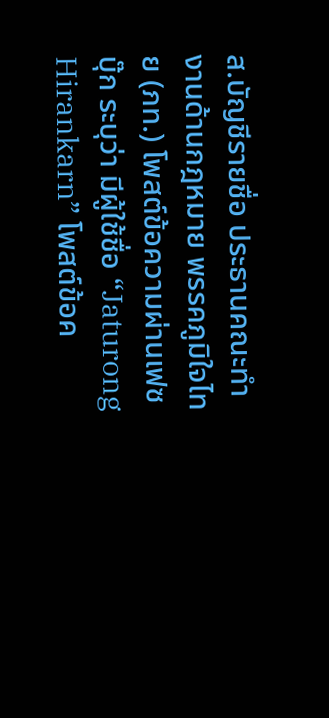ส.บัญชีรายชื่อ ประธานคณะทำงานด้านกฎหมาย พรรคภูมิใจไทย (ภท.) โพสต์ข้อความผ่านเฟซบุ๊ก ระบุว่า มีผู้ใช้ชื่อ “Jaturong Hirankarn” โพสต์ข้อค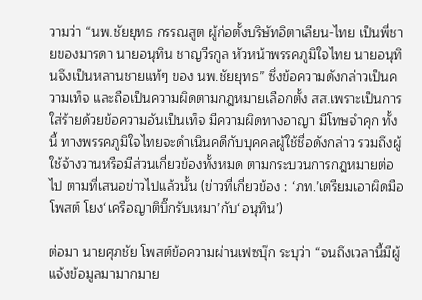วามว่า “นพ.ชัยยุทธ กรรณสูต ผู้ก่อตั้งบริษัทอิตาเลียน-ไทย เป็นพี่ชายของมารดา นายอนุทิน ชาญวีรกูล หัวหน้าพรรคภูมิใจไทย นายอนุทินจึงเป็นหลานชายแท้ๆ ของ นพ.ชัยยุทธ” ซึ่งข้อความดังกล่าวเป็นความเท็จ และถือเป็นความผิดตามกฎหมายเลือกตั้ง สส.เพราะเป็นการใส่ร้ายด้วยข้อความอันเป็นเท็จ มีความผิดทางอาญา มีโทษจำคุก ทั้งนี้ ทางพรรคภูมิใจไทยจะดำเนินคดีกับบุคคลผู้ใช้ชื่อดังกล่าว รวมถึงผู้ใช้จ้างวานหรือมีส่วนเกี่ยวข้องทั้งหมด ตามกระบวนการกฎหมายต่อไป ตามที่เสนอข่าวไปแล้วนั้น (ข่าวที่เกี่ยวข้อง : ‘ภท.’เตรียมเอาผิดมือโพสต์ โยง‘เครือญาติบิ๊กรับเหมา’กับ‘อนุทิน’)

ต่อมา นายศุภชัย โพสต์ข้อความผ่านเฟซบุ๊ก ระบุว่า “จนถึงเวลานี้มีผู้แจ้งข้อมูลมามากมาย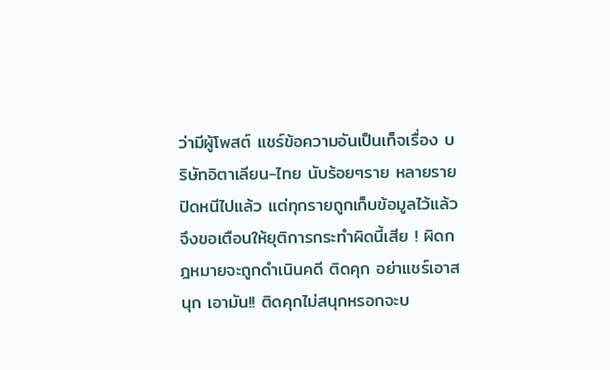ว่ามีผู้โพสต์ แชร์ข้อความอันเป็นเท็จเรื่อง บริษัทอิตาเลียน-ไทย นับร้อยๆราย หลายรายปิดหนีไปแล้ว แต่ทุกรายถูกเก็บข้อมูลไว้แล้ว จึงขอเตือนให้ยุติการกระทำผิดนี้เสีย ! ผิดกฎหมายจะถูกดำเนินคดี ติดคุก อย่าแชร์เอาสนุก เอามัน!! ติดคุกไม่สนุกหรอกจะบ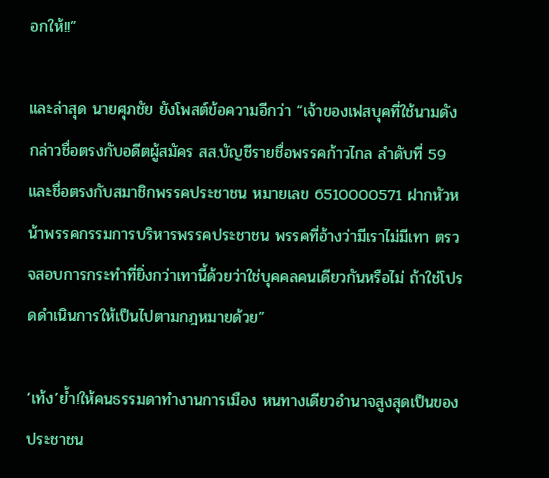อกให้!!”

และล่าสุด นายศุภชัย ยังโพสต์ข้อความอีกว่า “เจ้าของเฟสบุคที่ใช้นามดังกล่าวชื่อตรงกับอดีตผู้สมัคร สส.บัญชีรายชื่อพรรคก้าวไกล ลำดับที่ 59 และชื่อตรงกับสมาชิกพรรคประชาชน หมายเลข 6510000571 ฝากหัวหน้าพรรคกรรมการบริหารพรรคประชาชน พรรคที่อ้างว่ามีเราไม่มีเทา ตรวจสอบการกระทำที่ยิ่งกว่าเทานี้ด้วยว่าใช่บุคคลคนเดียวกันหรือไม่ ถ้าใช่โปรดดำเนินการให้เป็นไปตามกฎหมายด้วย”

‘เท้ง’ย้ำ!ให้คนธรรมดาทำงานการเมือง หนทางเดียวอำนาจสูงสุดเป็นของประชาชน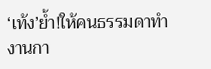‘เท้ง’ย้ำ!ให้คนธรรมดาทำงานกา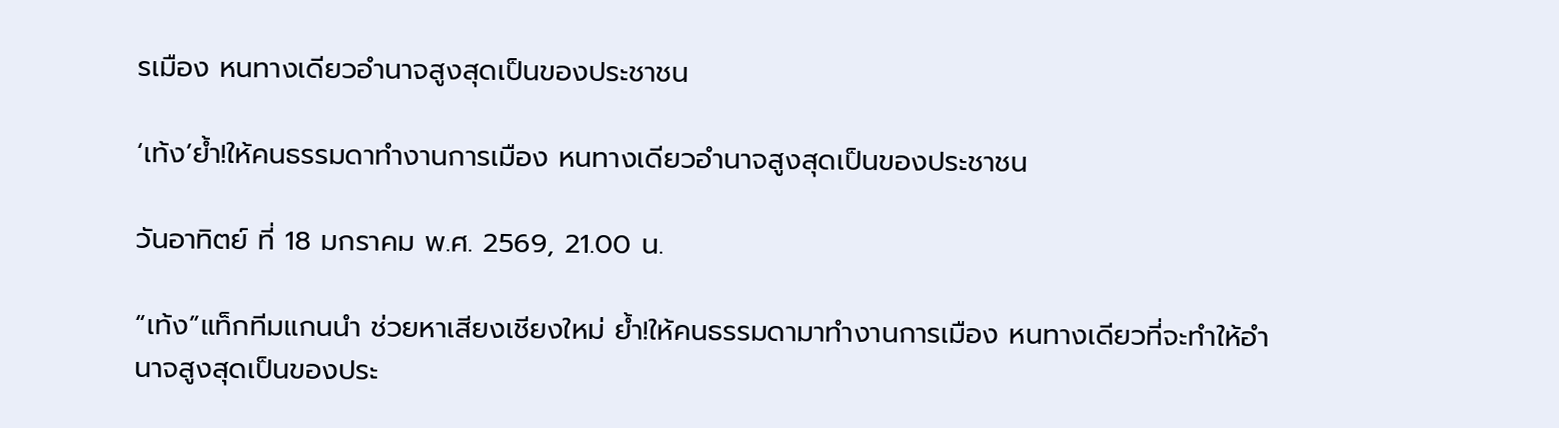รเมือง หนทางเดียวอำนาจสูงสุดเป็นของประชาชน

‘เท้ง’ย้ำ!ให้คนธรรมดาทำงานการเมือง หนทางเดียวอำนาจสูงสุดเป็นของประชาชน

วันอาทิตย์ ที่ 18 มกราคม พ.ศ. 2569, 21.00 น.

“เท้ง”แท็กทีมแกนนำ ช่วยหาเสียงเชียงใหม่ ย้ำ!ให้คนธรรมดามาทำงานการเมือง หนทางเดียวที่จะทำให้อำนาจสูงสุดเป็นของประ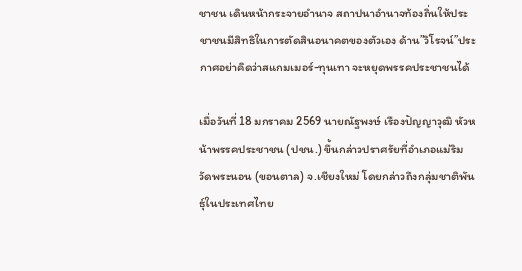ชาชน เดินหน้ากระจายอำนาจ สถาปนาอำนาจท้องถิ่นให้ประชาชนมีสิทธิในการตัดสินอนาคตของตัวเอง ด้าน”วิโรจน์”ประกาศอย่าคิดว่าสแกมเมอร์-ทุนเทา จะหยุดพรรคประชาชนได้

เมื่อวันที่ 18 มกราคม 2569 นายณัฐพงษ์ เรืองปัญญาวุฒิ หัวหน้าพรรคประชาชน (ปชน.) ขึ้นกล่าวปราศรัยที่อำเภอแม่ริม วัดพระนอน (ขอนตาล) จ.เชียงใหม่ โดยกล่าวถึงกลุ่มชาติพันธุ์ในประเทศไทย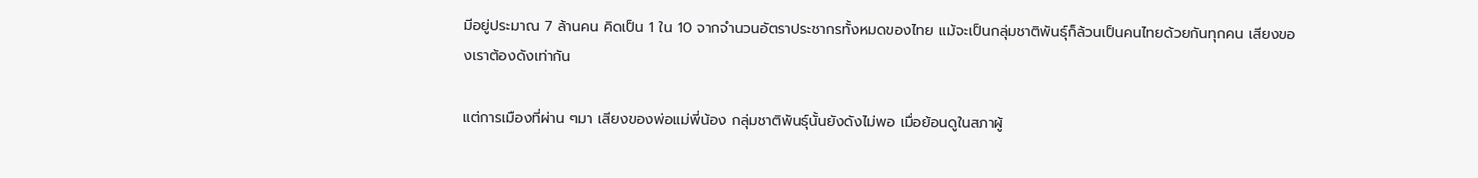มีอยู่ประมาณ 7 ล้านคน คิดเป็น 1 ใน 10 จากจำนวนอัตราประชากรทั้งหมดของไทย แม้จะเป็นกลุ่มชาติพันธุ์ก็ล้วนเป็นคนไทยด้วยกันทุกคน เสียงของเราต้องดังเท่ากัน

แต่การเมืองที่ผ่าน ๆมา เสียงของพ่อแม่พี่น้อง กลุ่มชาติพันธุ์นั้นยังดังไม่พอ เมื่อย้อนดูในสภาผู้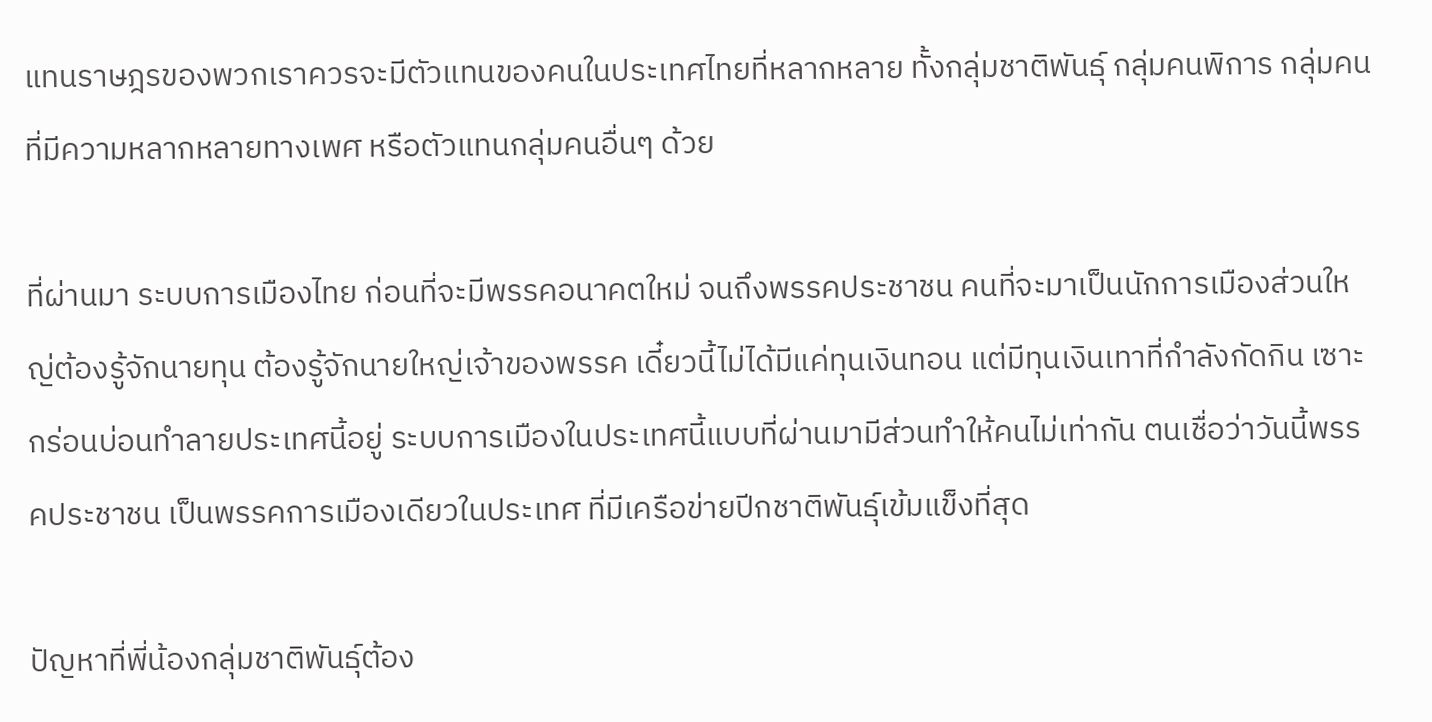แทนราษฎรของพวกเราควรจะมีตัวแทนของคนในประเทศไทยที่หลากหลาย ทั้งกลุ่มชาติพันธุ์ กลุ่มคนพิการ กลุ่มคนที่มีความหลากหลายทางเพศ หรือตัวแทนกลุ่มคนอื่นๆ ด้วย

ที่ผ่านมา ระบบการเมืองไทย ก่อนที่จะมีพรรคอนาคตใหม่ จนถึงพรรคประชาชน คนที่จะมาเป็นนักการเมืองส่วนใหญ่ต้องรู้จักนายทุน ต้องรู้จักนายใหญ่เจ้าของพรรค เดี๋ยวนี้ไม่ได้มีแค่ทุนเงินทอน แต่มีทุนเงินเทาที่กำลังกัดกิน เซาะกร่อนบ่อนทำลายประเทศนี้อยู่ ระบบการเมืองในประเทศนี้แบบที่ผ่านมามีส่วนทำให้คนไม่เท่ากัน ตนเชื่อว่าวันนี้พรรคประชาชน เป็นพรรคการเมืองเดียวในประเทศ ที่มีเครือข่ายปีกชาติพันธุ์เข้มแข็งที่สุด

ปัญหาที่พี่น้องกลุ่มชาติพันธุ์ต้อง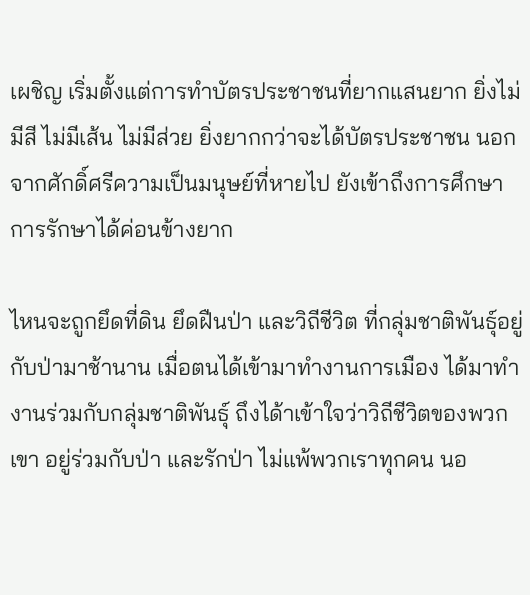เผชิญ เริ่มตั้งแต่การทำบัตรประชาชนที่ยากแสนยาก ยิ่งไม่มีสี ไม่มีเส้น ไม่มีส่วย ยิ่งยากกว่าจะได้บัตรประชาชน นอกจากศักดิ์ศรีความเป็นมนุษย์ที่หายไป ยังเข้าถึงการศึกษา การรักษาได้ค่อนข้างยาก

ไหนจะถูกยึดที่ดิน ยึดฝืนป่า และวิถีชีวิต ที่กลุ่มชาติพันธุ์อยู่กับป่ามาช้านาน เมื่อตนได้เข้ามาทำงานการเมือง ได้มาทำงานร่วมกับกลุ่มชาติพันธุ์ ถึงได้าเข้าใจว่าวิถีชีวิตของพวกเขา อยู่ร่วมกับป่า และรักป่า ไม่แพ้พวกเราทุกคน นอ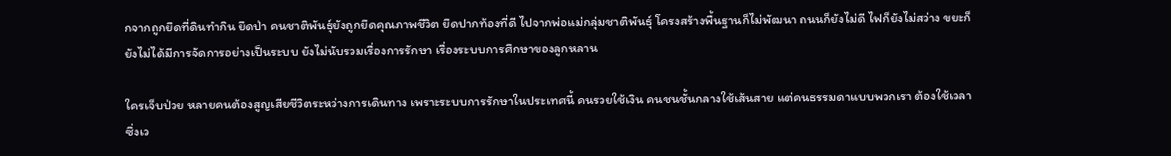กจากถูกยึดที่ดินทำกิน ยึดป่า คนชาติพันธุ์ยังถูกยึดคุณภาพชีวิต ยึดปากท้องที่ดี ไปจากพ่อแม่กลุ่มชาติพันธุ์ โครงสร้างพื้นฐานก็ไม่พัฒนา ถนนก็ยังไม่ดี ไฟก็ยังไม่สว่าง ขยะก็ยังไม่ได้มีการจัดการอย่างเป็นระบบ ยังไม่นับรวมเรื่องการรักษา เรื่องระบบการศึกษาของลูกหลาน

ใครเจ็บป่วย หลายคนต้องสูญเสียชีวิตระหว่างการเดินทาง เพราะระบบการรักษาในประเทศนี้ คนรวยใช้เงิน คนชนชั้นกลางใช้เส้นสาย แต่คนธรรมดาแบบพวกเรา ต้องใช้เวลา ซึ่งเว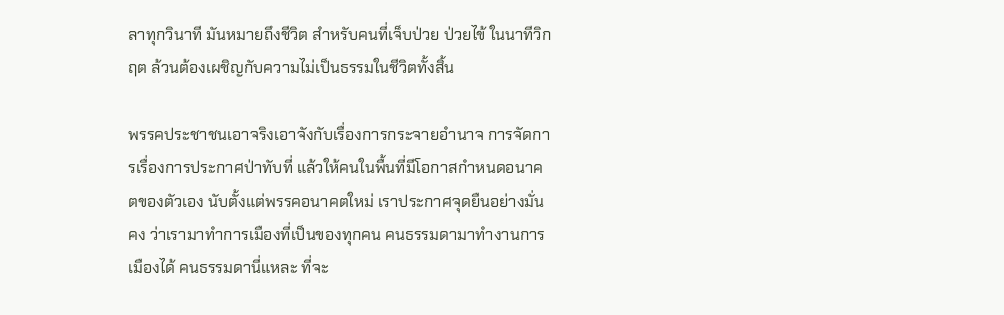ลาทุกวินาที มันหมายถึงชีวิต สำหรับคนที่เจ็บป่วย ป่วยไข้ ในนาทีวิกฤต ล้วนต้องเผชิญกับความไม่เป็นธรรมในชีวิตทั้งสิ้น

พรรคประชาชนเอาจริงเอาจังกับเรื่องการกระจายอำนาจ การจัดการเรื่องการประกาศป่าทับที่ แล้วให้คนในพื้นที่มีโอกาสกำหนดอนาคตของตัวเอง นับตั้งแต่พรรคอนาคตใหม่ เราประกาศจุดยืนอย่างมั่นคง ว่าเรามาทำการเมืองที่เป็นของทุกคน คนธรรมดามาทำงานการเมืองได้ คนธรรมดานี่แหละ ที่จะ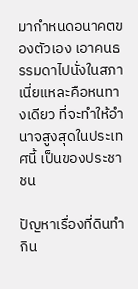มากำหนดอนาคตของตัวเอง เอาคนธรรมดาไปนั่งในสภาเนี่ยแหละคือหนทางเดียว ที่จะทำให้อำนาจสูงสุดในประเทศนี้ เป็นของประชาชน

ปัญหาเรื่องที่ดินทำกิน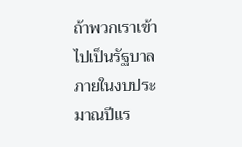ถ้าพวกเราเข้าไปเป็นรัฐบาล ภายในงบประมาณปีแร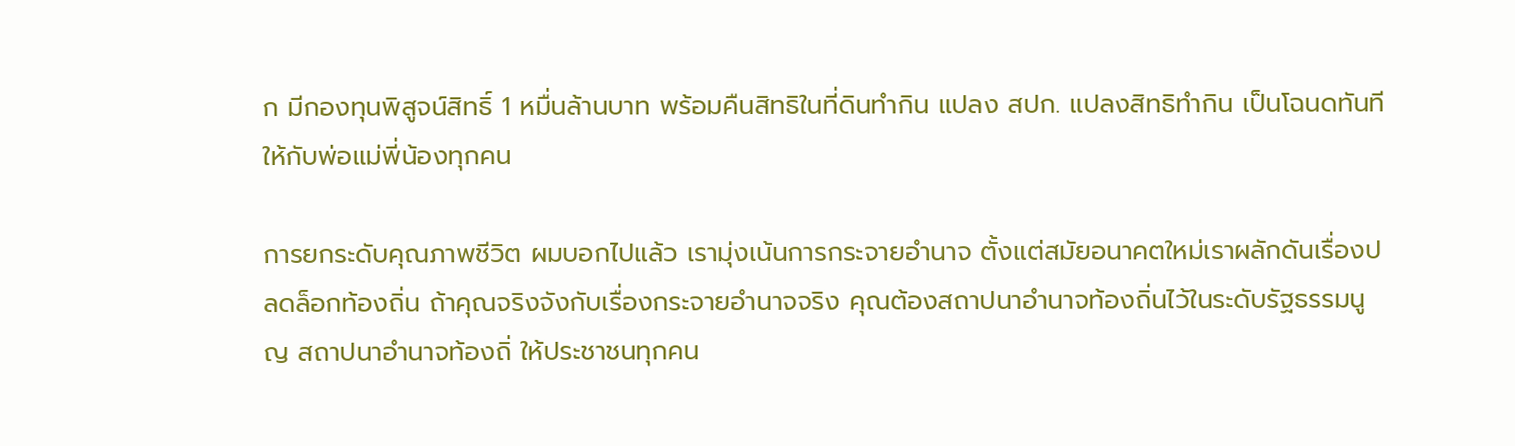ก มีกองทุนพิสูจน์สิทธิ์ 1 หมื่นล้านบาท พร้อมคืนสิทธิในที่ดินทำกิน แปลง สปก. แปลงสิทธิทำกิน เป็นโฉนดทันที ให้กับพ่อแม่พี่น้องทุกคน

การยกระดับคุณภาพชีวิต ผมบอกไปแล้ว เรามุ่งเน้นการกระจายอำนาจ ตั้งแต่สมัยอนาคตใหม่เราผลักดันเรื่องปลดล็อกท้องถิ่น ถ้าคุณจริงจังกับเรื่องกระจายอำนาจจริง คุณต้องสถาปนาอำนาจท้องถิ่นไว้ในระดับรัฐธรรมนูญ สถาปนาอำนาจท้องถิ่ ให้ประชาชนทุกคน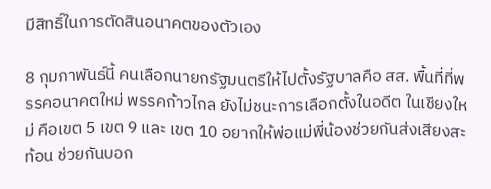มีสิทธิ์ในการตัดสินอนาคตของตัวเอง

8 กุมภาพันธ์นี้ คนเลือกนายกรัฐมนตรีให้ไปตั้งรัฐบาลคือ สส. พื้นที่ที่พรรคอนาคตใหม่ พรรคก้าวไกล ยังไม่ชนะการเลือกตั้งในอดีต ในเชียงใหม่ คือเขต 5 เขต 9 และ เขต 10 อยากให้พ่อแม่พี่น้องช่วยกันส่งเสียงสะท้อน ช่วยกันบอก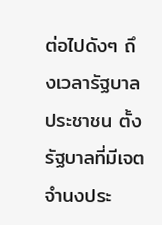ต่อไปดังๆ ถึงเวลารัฐบาลประชาชน ตั้งรัฐบาลที่มีเจตจำนงประ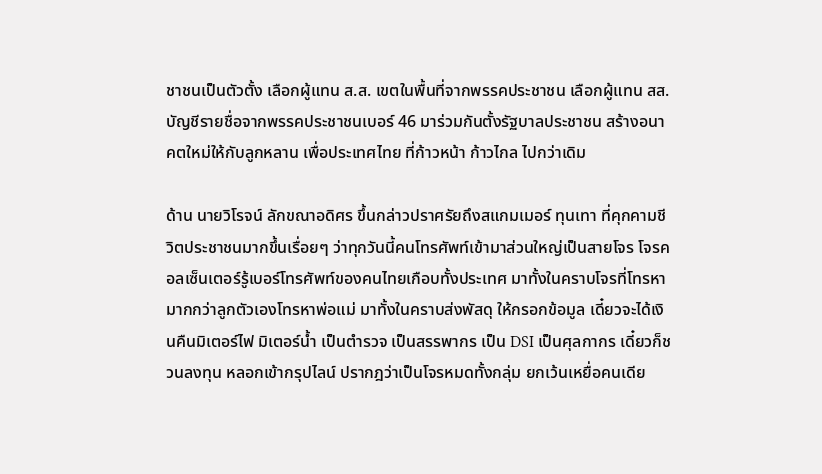ชาชนเป็นตัวตั้ง เลือกผู้แทน ส.ส. เขตในพื้นที่จากพรรคประชาชน เลือกผู้แทน สส. บัญชีรายชื่อจากพรรคประชาชนเบอร์ 46 มาร่วมกันตั้งรัฐบาลประชาชน สร้างอนาคตใหม่ให้กับลูกหลาน เพื่อประเทศไทย ที่ก้าวหน้า ก้าวไกล ไปกว่าเดิม

ด้าน นายวิโรจน์ ลักขณาอดิศร ขึ้นกล่าวปราศรัยถึงสแกมเมอร์ ทุนเทา ที่คุกคามชีวิตประชาชนมากขึ้นเรื่อยๆ ว่าทุกวันนี้คนโทรศัพท์เข้ามาส่วนใหญ่เป็นสายโจร โจรคอลเซ็นเตอร์รู้เบอร์โทรศัพท์ของคนไทยเกือบทั้งประเทศ มาทั้งในคราบโจรที่โทรหามากกว่าลูกตัวเองโทรหาพ่อแม่ มาทั้งในคราบส่งพัสดุ ให้กรอกข้อมูล เดี๋ยวจะได้เงินคืนมิเตอร์ไฟ มิเตอร์น้ำ เป็นตำรวจ เป็นสรรพากร เป็น DSI เป็นศุลกากร เดี๋ยวก็ชวนลงทุน หลอกเข้ากรุปไลน์ ปรากฎว่าเป็นโจรหมดทั้งกลุ่ม ยกเว้นเหยื่อคนเดีย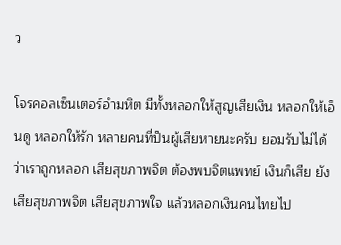ว

โจรคอลเซ็นเตอร์อำมหิต มีทั้งหลอกให้สูญเสียเงิน หลอกให้เอ็นดู หลอกให้รัก หลายคนที่ป็นผู้เสียหายนะครับ ยอมรับไม่ได้ว่าเราถูกหลอก เสียสุขภาพจิต ต้องพบจิตแพทย์ เงินก็เสีย ยังเสียสุขภาพจิต เสียสุขภาพใจ แล้วหลอกเงินคนไทยไป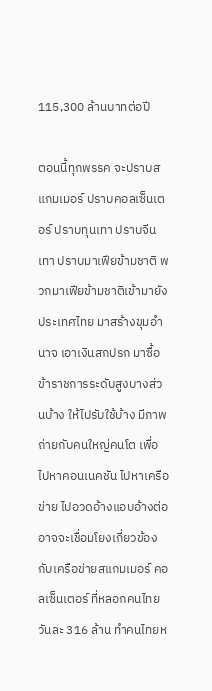115,300 ล้านบาทต่อปี

ตอนนี้ทุกพรรค จะปราบสแกมเมอร์ ปราบคอลเซ็นเตอร์ ปราบทุนเทา ปราบจีนเทา ปราบมาเฟียข้ามชาติ พวกมาเฟียข้ามชาติเข้ามายังประเทศไทย มาสร้างขุมอำนาจ เอาเงินสกปรก มาซื้อข้าราชการระดับสูงบางส่วนบ้าง ให้ไปรับใช้บ้าง มีภาพถ่ายกับคนใหญ่คนโต เพื่อไปหาคอนเนคชัน ไปหาเครือข่าย ไปอวดอ้างแอบอ้างต่อ อาจจะเชื่อมโยงเกี่ยวข้องกับเครือข่ายสแกมเมอร์ คอลเซ็นเตอร์ ที่หลอกคนไทยวันละ 316 ล้าน ทำคนไทยห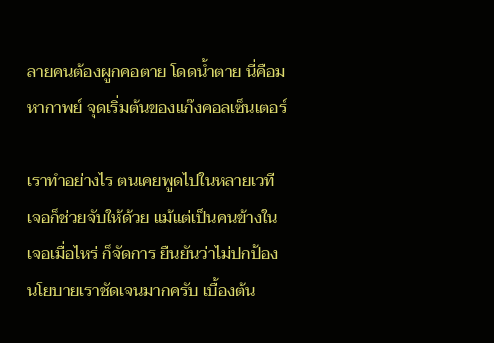ลายคนต้องผูกคอตาย โดดน้ำตาย นี่คือมหากาพย์ จุดเริ่มต้นของแก๊งคอลเซ็นเตอร์

เราทำอย่างไร ตนเคยพูดไปในหลายเวที เจอก็ช่วยจับให้ด้วย แม้แต่เป็นคนข้างใน เจอเมื่อไหร่ ก็จัดการ ยืนยันว่าไม่ปกป้อง นโยบายเราชัดเจนมากครับ เบื้องต้น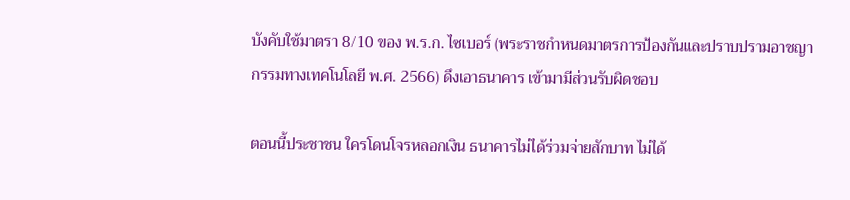บังคับใช้มาตรา 8/10 ของ พ.ร.ก. ไซเบอร์ (พระราชกำหนดมาตรการป้องกันและปราบปรามอาชญากรรมทางเทคโนโลยี พ.ศ. 2566) ดึงเอาธนาคาร เข้ามามีส่วนรับผิดชอบ

ตอนนี้ประชาชน ใครโดนโจรหลอกเงิน ธนาคารไม่ได้ร่วมจ่ายสักบาท ไม่ได้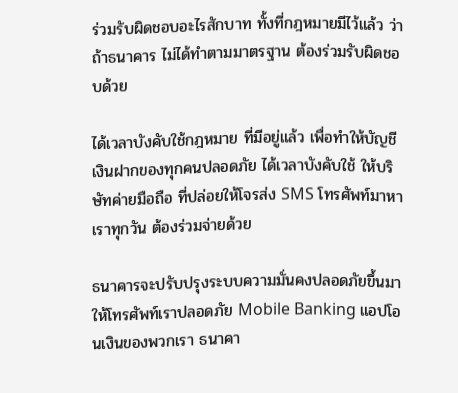ร่วมรับผิดชอบอะไรสักบาท ทั้งที่กฎหมายมีไว้แล้ว ว่าถ้าธนาคาร ไม่ได้ทำตามมาตรฐาน ต้องร่วมรับผิดชอบด้วย

ได้เวลาบังคับใช้กฎหมาย ที่มีอยู่แล้ว เพื่อทำให้บัญชี เงินฝากของทุกคนปลอดภัย ได้เวลาบังคับใช้ ให้บริษัทค่ายมือถือ ที่ปล่อยให้โจรส่ง SMS โทรศัพท์มาหาเราทุกวัน ต้องร่วมจ่ายด้วย

ธนาคารจะปรับปรุงระบบความมั่นคงปลอดภัยขึ้นมา ให้โทรศัพท์เราปลอดภัย Mobile Banking แอปโอนเงินของพวกเรา ธนาคา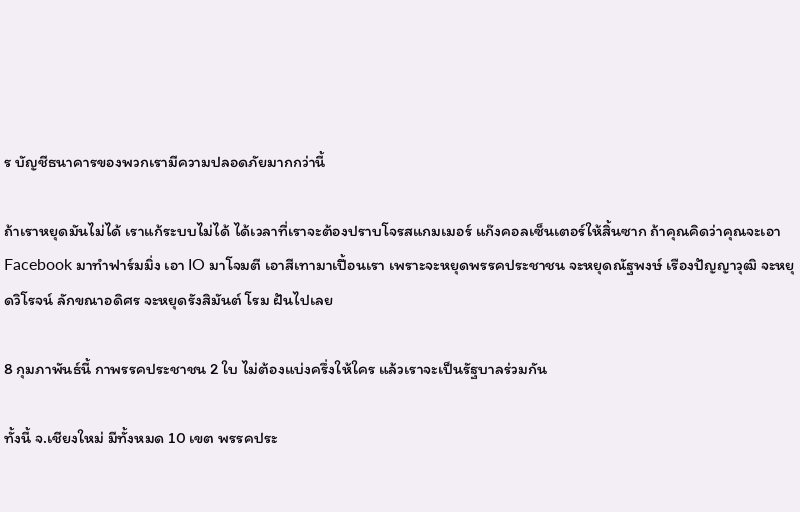ร บัญชีธนาคารของพวกเรามีความปลอดภัยมากกว่านี้

ถ้าเราหยุดมันไม่ได้ เราแก้ระบบไม่ได้ ได้เวลาที่เราจะต้องปราบโจรสแกมเมอร์ แก๊งคอลเซ็นเตอร์ให้สิ้นซาก ถ้าคุณคิดว่าคุณจะเอา Facebook มาทำฟาร์มมิ่ง เอา IO มาโจมตี เอาสีเทามาเปื้อนเรา เพราะจะหยุดพรรคประชาชน จะหยุดณัฐพงษ์ เรืองปัญญาวุฒิ จะหยุดวิโรจน์ ลักขณาอดิศร จะหยุดรังสิมันต์ โรม ฝันไปเลย

8 กุมภาพันธ์นี้ กาพรรคประชาชน 2 ใบ ไม่ต้องแบ่งครึ่งให้ใคร แล้วเราจะเป็นรัฐบาลร่วมกัน

ทั้งนี้ จ.เชียงใหม่ มีทั้งหมด 10 เขต พรรคประ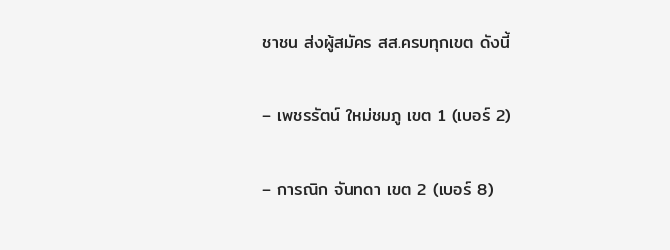ชาชน ส่งผู้สมัคร สส.ครบทุกเขต ดังนี้

– เพชรรัตน์ ใหม่ชมภู เขต 1 (เบอร์ 2)

– การณิก จันทดา เขต 2 (เบอร์ 8)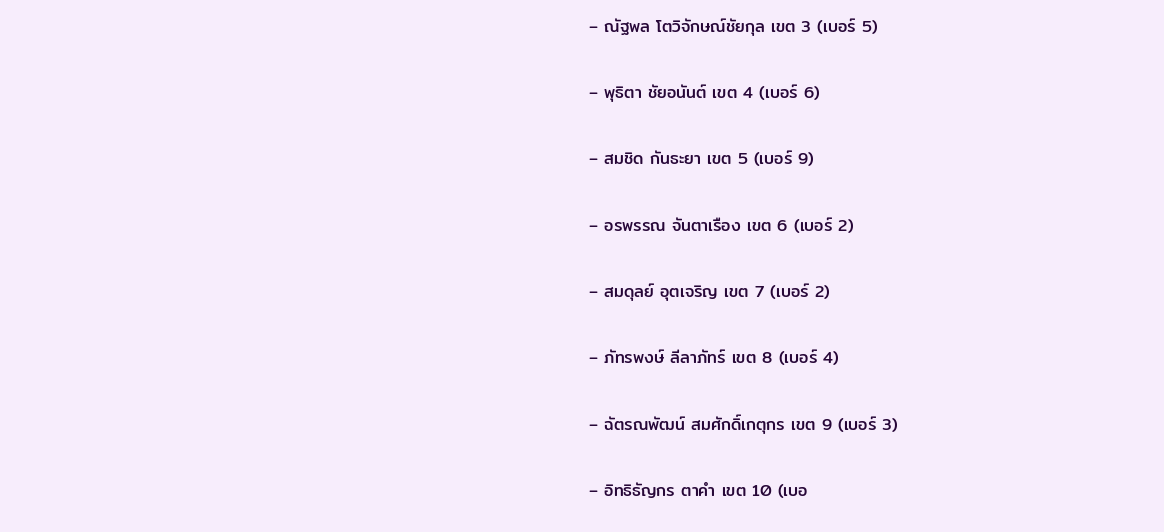– ณัฐพล โตวิจักษณ์ชัยกุล เขต 3 (เบอร์ 5)

– พุธิตา ชัยอนันต์ เขต 4 (เบอร์ 6)

– สมชิด กันธะยา เขต 5 (เบอร์ 9)

– อรพรรณ จันตาเรือง เขต 6 (เบอร์ 2)

– สมดุลย์ อุตเจริญ เขต 7 (เบอร์ 2)

– ภัทรพงษ์ ลีลาภัทร์ เขต 8 (เบอร์ 4)

– ฉัตรณพัฒน์ สมศักดิ์เกตุกร เขต 9 (เบอร์ 3)

– อิทธิธัญกร ตาคำ เขต 10 (เบอ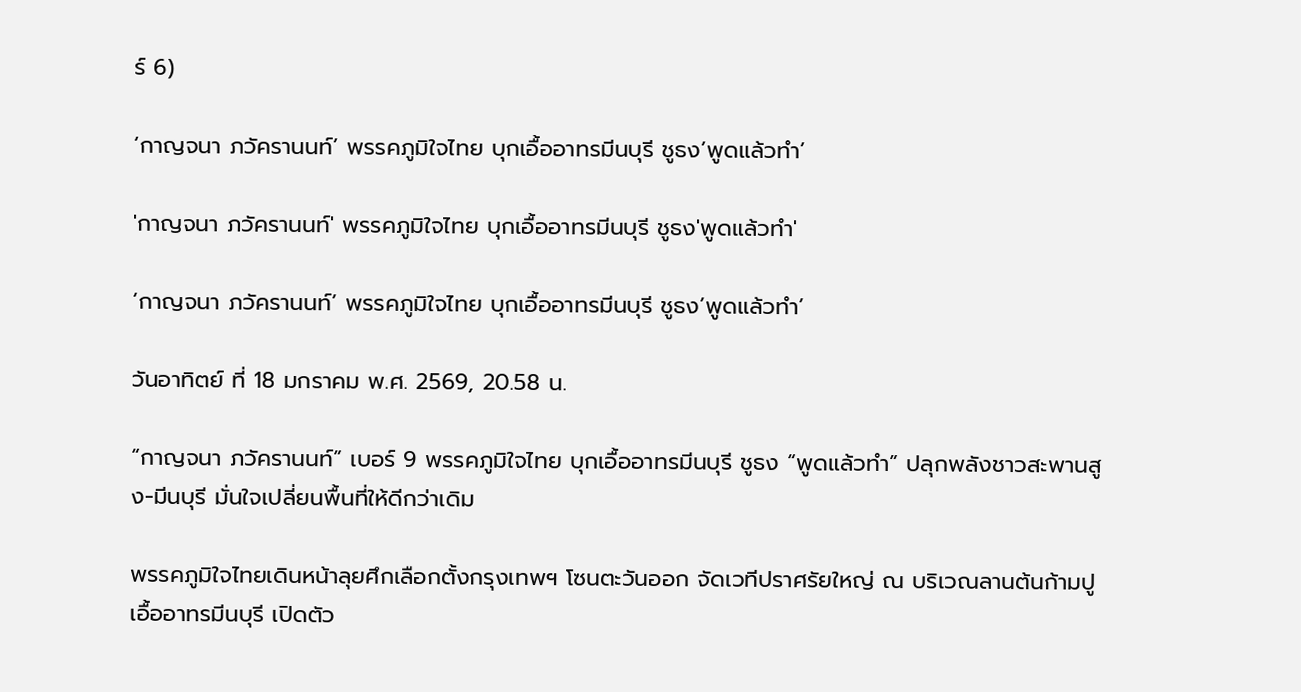ร์ 6)

‘กาญจนา ภวัครานนท์’ พรรคภูมิใจไทย บุกเอื้ออาทรมีนบุรี ชูธง’พูดแล้วทำ’

'กาญจนา ภวัครานนท์' พรรคภูมิใจไทย บุกเอื้ออาทรมีนบุรี ชูธง'พูดแล้วทำ'

‘กาญจนา ภวัครานนท์’ พรรคภูมิใจไทย บุกเอื้ออาทรมีนบุรี ชูธง’พูดแล้วทำ’

วันอาทิตย์ ที่ 18 มกราคม พ.ศ. 2569, 20.58 น.

“กาญจนา ภวัครานนท์” เบอร์ 9 พรรคภูมิใจไทย บุกเอื้ออาทรมีนบุรี ชูธง “พูดแล้วทำ” ปลุกพลังชาวสะพานสูง-มีนบุรี มั่นใจเปลี่ยนพื้นที่ให้ดีกว่าเดิม

พรรคภูมิใจไทยเดินหน้าลุยศึกเลือกตั้งกรุงเทพฯ โซนตะวันออก จัดเวทีปราศรัยใหญ่ ณ บริเวณลานต้นก้ามปู เอื้ออาทรมีนบุรี เปิดตัว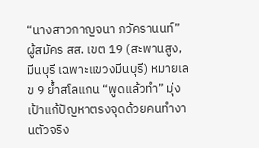“นางสาวกาญจนา ภวัครานนท์” ผู้สมัคร สส. เขต 19 (สะพานสูง, มีนบุรี เฉพาะแขวงมีนบุรี) หมายเลข 9 ย้ำสโลแกน “พูดแล้วทำ” มุ่งเป้าแก้ปัญหาตรงจุดด้วยคนทำงานตัวจริง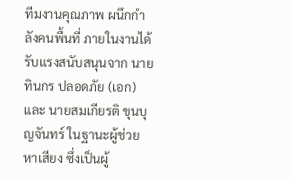ทีมงานคุณภาพ ผนึกกำลังคนพื้นที่ ภายในงานได้รับแรงสนับสนุนจาก นายทินกร ปลอดภัย (เอก) และ นายสมเกียรติ ขุนบุญจันทร์ ในฐานะผู้ช่วยหาเสียง ซึ่งเป็นผู้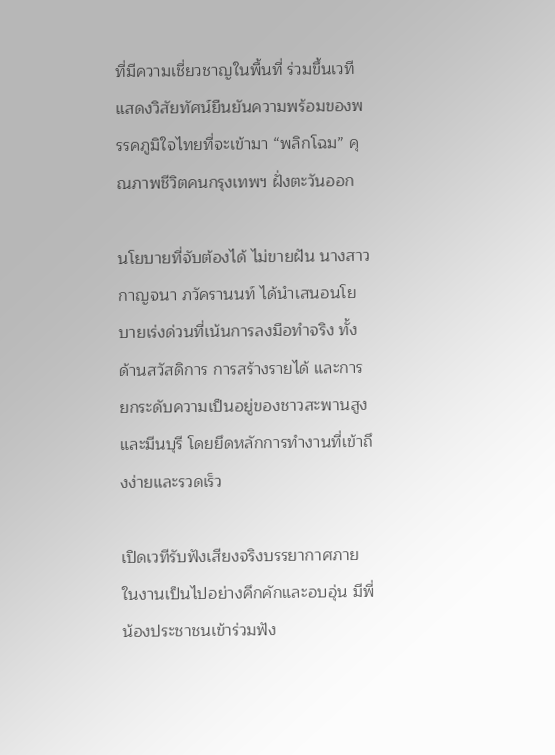ที่มีความเชี่ยวชาญในพื้นที่ ร่วมขึ้นเวทีแสดงวิสัยทัศน์ยืนยันความพร้อมของพรรคภูมิใจไทยที่จะเข้ามา “พลิกโฉม” คุณภาพชีวิตคนกรุงเทพฯ ฝั่งตะวันออก

นโยบายที่จับต้องได้ ไม่ขายฝัน นางสาวกาญจนา ภวัครานนท์ ได้นำเสนอนโยบายเร่งด่วนที่เน้นการลงมือทำจริง ทั้งด้านสวัสดิการ การสร้างรายได้ และการยกระดับความเป็นอยู่ของชาวสะพานสูงและมีนบุรี โดยยึดหลักการทำงานที่เข้าถึงง่ายและรวดเร็ว

เปิดเวทีรับฟังเสียงจริงบรรยากาศภายในงานเป็นไปอย่างคึกคักและอบอุ่น มีพี่น้องประชาชนเข้าร่วมฟัง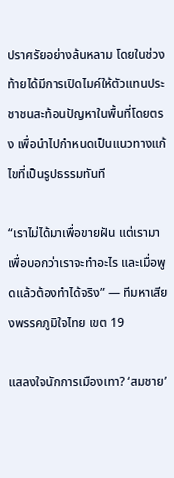ปราศรัยอย่างล้นหลาม โดยในช่วงท้ายได้มีการเปิดไมค์ให้ตัวแทนประชาชนสะท้อนปัญหาในพื้นที่โดยตรง เพื่อนำไปกำหนดเป็นแนวทางแก้ไขที่เป็นรูปธรรมทันที

“เราไม่ได้มาเพื่อขายฝัน แต่เรามาเพื่อบอกว่าเราจะทำอะไร และเมื่อพูดแล้วต้องทำได้จริง” — ทีมหาเสียงพรรคภูมิใจไทย เขต 19

แสลงใจนักการเมืองเทา? ‘สมชาย’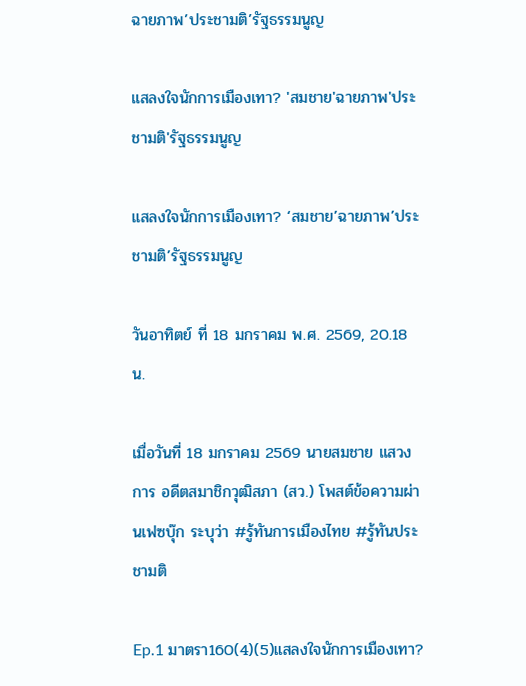ฉายภาพ’ประชามติ’รัฐธรรมนูญ

แสลงใจนักการเมืองเทา? 'สมชาย'ฉายภาพ'ประชามติ'รัฐธรรมนูญ

แสลงใจนักการเมืองเทา? ‘สมชาย’ฉายภาพ’ประชามติ’รัฐธรรมนูญ

วันอาทิตย์ ที่ 18 มกราคม พ.ศ. 2569, 20.18 น.

เมื่อวันที่ 18 มกราคม 2569 นายสมชาย แสวงการ อดีตสมาชิกวุฒิสภา (สว.) โพสต์ข้อความผ่านเฟซบุ๊ก ระบุว่า #รู้ทันการเมืองไทย #รู้ทันประชามติ

Ep.1 มาตรา160(4)(5)แสลงใจนักการเมืองเทา?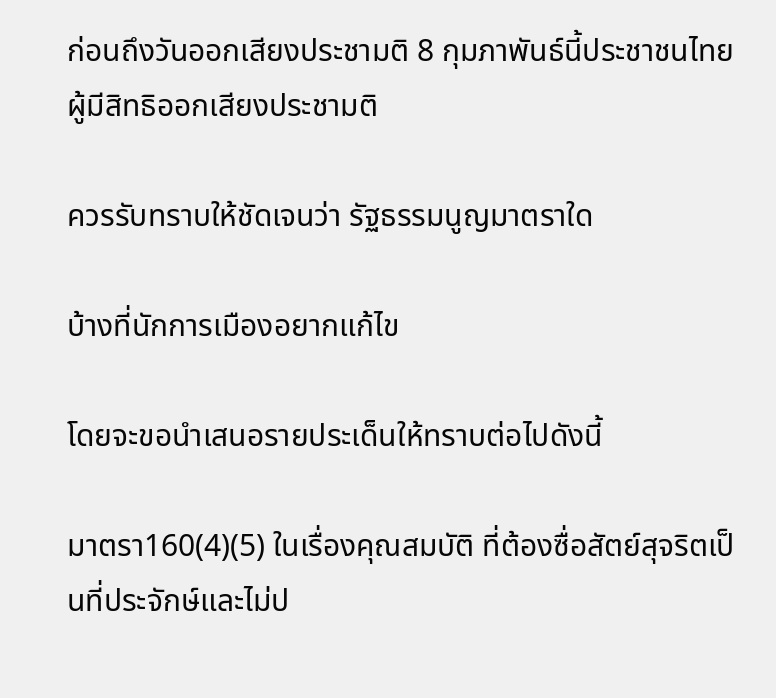ก่อนถึงวันออกเสียงประชามติ 8 กุมภาพันธ์นี้ประชาชนไทยผู้มีสิทธิออกเสียงประชามติ

ควรรับทราบให้ชัดเจนว่า รัฐธรรมนูญมาตราใด

บ้างที่นักการเมืองอยากแก้ไข

โดยจะขอนำเสนอรายประเด็นให้ทราบต่อไปดังนี้

มาตรา160(4)(5) ในเรื่องคุณสมบัติ ที่ต้องซื่อสัตย์สุจริตเป็นที่ประจักษ์และไม่ป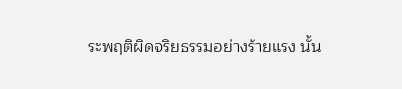ระพฤติผิดจริยธรรมอย่างร้ายแรง นั้น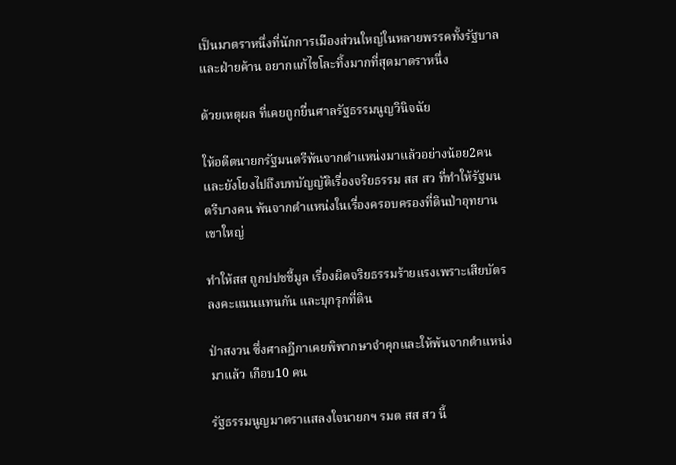เป็นมาตราหนึ่งที่นักการเมืองส่วนใหญ่ในหลายพรรคทั้งรัฐบาลและฝ่ายค้าน อยากแก้ไขโละทิ้งมากที่สุดมาตราหนึ่ง

ด้วยเหตุผล ที่เคยถูกยื่นศาลรัฐธรรมนูญวินิจฉัย

ให้อดีตนายกรัฐมนตรีพ้นจากตำแหน่งมาแล้วอย่างน้อย2คน และยังโยงไปถึงบทบัญญัติเรื่องจริยธรรม สส สว ที่ทำให้รัฐมนตรีบางคน พ้นจากตำแหน่งในเรื่องครอบครองที่ดินป่าอุทยานเขาใหญ่

ทำให้สส ถูกปปชชี้มูล เรื่องผิดจริยธรรมร้ายแรงเพราะเสียบัตรลงคะแนนแทนกัน และบุกรุกที่ดิน

ป่าสงวน ซึ่งศาลฎีกาเคยพิพากษาจำคุกและให้พ้นจากตำแหน่งมาแล้ว เกือบ10 คน

รัฐธรรมนูญมาตราแสลงใจนายกฯ รมต สส สว นี้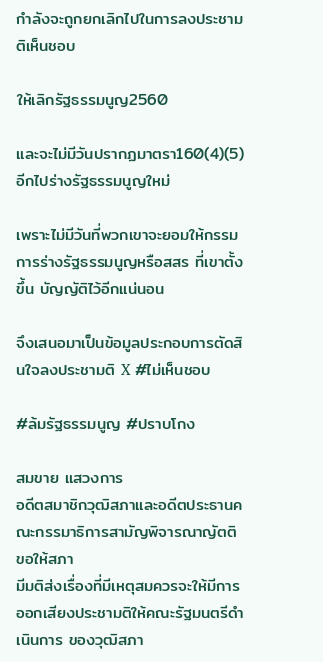กำลังจะถูกยกเลิกไปในการลงประชามติเห็นชอบ

ให้เลิกรัฐธรรมนูญ2560

และจะไม่มีวันปรากฏมาตรา160(4)(5)อีกไปร่างรัฐธรรมนูญใหม่

เพราะไม่มีวันที่พวกเขาจะยอมให้กรรมการร่างรัฐธรรมนูญหรือสสร ที่เขาตั้งขึ้น บัญญัติไว้อีกแน่นอน

จึงเสนอมาเป็นข้อมูลประกอบการตัดสินใจลงประชามติ X #ไม่เห็นชอบ

#ล้มรัฐธรรมนูญ #ปราบโกง

สมขาย แสวงการ
อดีตสมาชิกวุฒิสภาและอดีตประธานคณะกรรมาธิการสามัญพิจารณาญัตติขอให้สภา
มีมติส่งเรื่องที่มีเหตุสมควรจะให้มีการออกเสียงประชามติให้คณะรัฐมนตรีดำเนินการ ของวุฒิสภา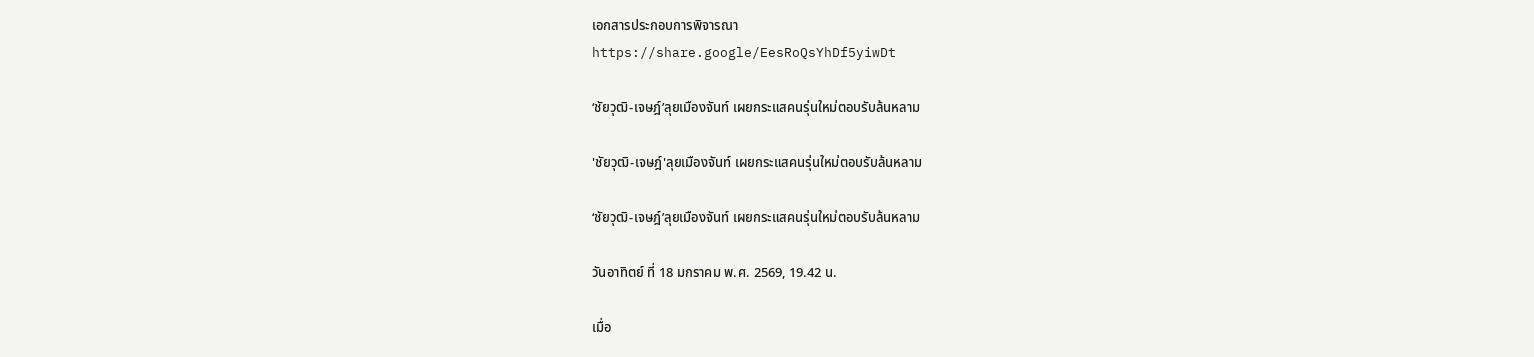เอกสารประกอบการพิจารณา
https://share.google/EesRoQsYhDf5yiwDt

‘ชัยวุฒิ-เจษฎ์’ลุยเมืองจันท์ เผยกระแสคนรุ่นใหม่ตอบรับล้นหลาม

'ชัยวุฒิ-เจษฎ์'ลุยเมืองจันท์ เผยกระแสคนรุ่นใหม่ตอบรับล้นหลาม

‘ชัยวุฒิ-เจษฎ์’ลุยเมืองจันท์ เผยกระแสคนรุ่นใหม่ตอบรับล้นหลาม

วันอาทิตย์ ที่ 18 มกราคม พ.ศ. 2569, 19.42 น.

เมื่อ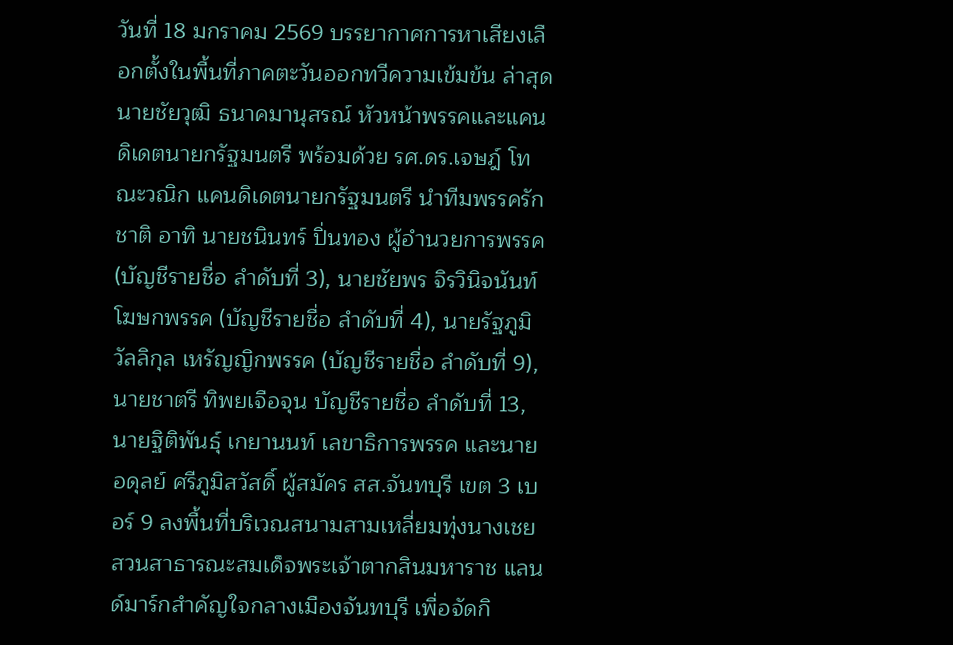วันที่ 18 มกราคม 2569 บรรยากาศการหาเสียงเลือกตั้งในพื้นที่ภาคตะวันออกทวีความเข้มข้น ล่าสุด นายชัยวุฒิ ธนาคมานุสรณ์ หัวหน้าพรรคและแคนดิเดตนายกรัฐมนตรี พร้อมด้วย รศ.ดร.เจษฎ์ โทณะวณิก แคนดิเดตนายกรัฐมนตรี นำทีมพรรครักชาติ อาทิ นายชนินทร์ ปิ่นทอง ผู้อำนวยการพรรค (บัญชีรายชื่อ ลำดับที่ 3), นายชัยพร จิรวินิจนันท์ โฆษกพรรค (บัญชีรายชื่อ ลำดับที่ 4), นายรัฐภูมิ วัลลิกุล เหรัญญิกพรรค (บัญชีรายชื่อ ลำดับที่ 9), นายชาตรี ทิพยเจือจุน บัญชีรายชื่อ ลำดับที่ 13, นายฐิติพันธุ์ เกยานนท์ เลขาธิการพรรค และนายอดุลย์ ศรีภูมิสวัสดิ์ ผู้สมัคร สส.จันทบุรี เขต 3 เบอร์ 9 ลงพื้นที่บริเวณสนามสามเหลี่ยมทุ่งนางเชย สวนสาธารณะสมเด็จพระเจ้าตากสินมหาราช แลนด์มาร์กสำคัญใจกลางเมืองจันทบุรี เพื่อจัดกิ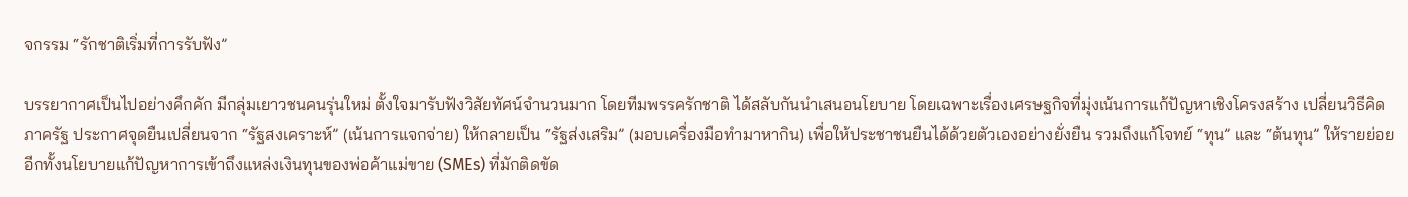จกรรม “รักชาติเริ่มที่การรับฟัง”

บรรยากาศเป็นไปอย่างคึกคัก มีกลุ่มเยาวชนคนรุ่นใหม่ ตั้งใจมารับฟังวิสัยทัศน์จำนวนมาก โดยทีมพรรครักชาติ ได้สลับกันนำเสนอนโยบาย โดยเฉพาะเรื่องเศรษฐกิจที่มุ่งเน้นการแก้ปัญหาเชิงโครงสร้าง เปลี่ยนวิธีคิดภาครัฐ ประกาศจุดยืนเปลี่ยนจาก “รัฐสงเคราะห์” (เน้นการแจกจ่าย) ให้กลายเป็น “รัฐส่งเสริม” (มอบเครื่องมือทำมาหากิน) เพื่อให้ประชาชนยืนได้ด้วยตัวเองอย่างยั่งยืน รวมถึงแก้โจทย์ “ทุน” และ “ต้นทุน” ให้รายย่อย อีกทั้งนโยบายแก้ปัญหาการเข้าถึงแหล่งเงินทุนของพ่อค้าแม่ขาย (SMEs) ที่มักติดขัด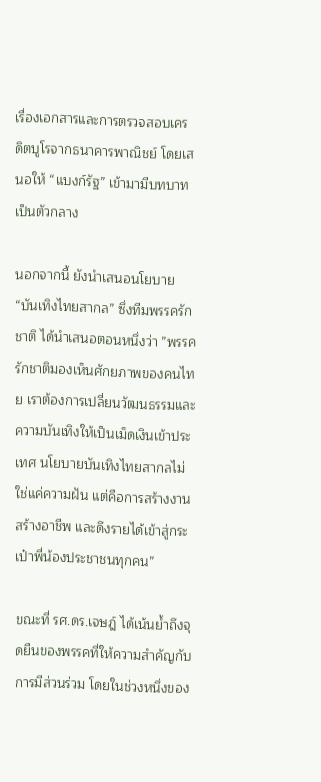เรื่องเอกสารและการตรวจสอบเครดิตบูโรจากธนาคารพาณิชย์ โดยเสนอให้ “แบงก์รัฐ” เข้ามามีบทบาทเป็นตัวกลาง

นอกจากนี้ ยังนำเสนอนโยบาย “บันเทิงไทยสากล” ซึ่งทีมพรรครักชาติ ได้นำเสนอตอนหนึ่งว่า ”พรรครักชาติมองเห็นศักยภาพของคนไทย เราต้องการเปลี่ยนวัฒนธรรมและความบันเทิงให้เป็นเม็ดเงินเข้าประเทศ นโยบายบันเทิงไทยสากลไม่ใช่แค่ความฝัน แต่คือการสร้างงาน สร้างอาชีพ และดึงรายได้เข้าสู่กระเป๋าพี่น้องประชาชนทุกคน”

ขณะที่ รศ.ดร.เจษฎ์ ได้เน้นย้ำถึงจุดยืนของพรรคที่ให้ความสำคัญกับการมีส่วนร่วม โดยในช่วงหนึ่งของ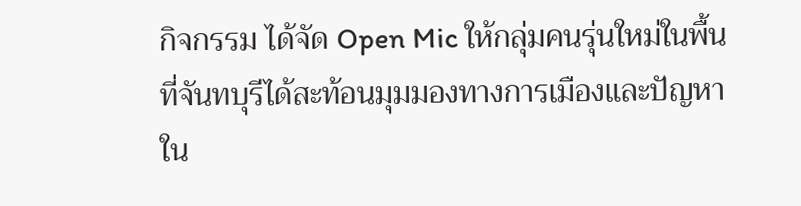กิจกรรม ได้จัด Open Mic ให้กลุ่มคนรุ่นใหม่ในพื้นที่จันทบุรีได้สะท้อนมุมมองทางการเมืองและปัญหาใน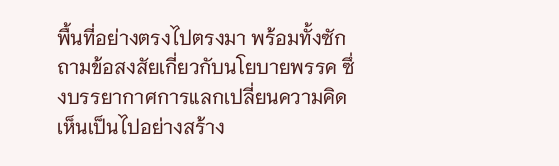พื้นที่อย่างตรงไปตรงมา พร้อมทั้งซักถามข้อสงสัยเกี่ยวกับนโยบายพรรค ซึ่งบรรยากาศการแลกเปลี่ยนความคิดเห็นเป็นไปอย่างสร้าง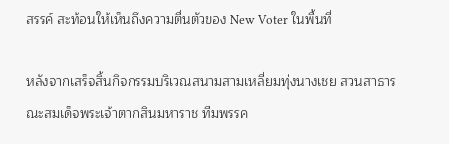สรรค์ สะท้อนให้เห็นถึงความตื่นตัวของ New Voter ในพื้นที่

หลังจากเสร็จสิ้นกิจกรรมบริเวณสนามสามเหลี่ยมทุ่งนางเชย สวนสาธารณะสมเด็จพระเจ้าตากสินมหาราช ทีมพรรค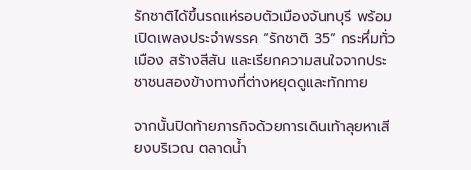รักชาติได้ขึ้นรถแห่รอบตัวเมืองจันทบุรี พร้อมเปิดเพลงประจำพรรค “รักชาติ 35” กระหึ่มทั่วเมือง สร้างสีสัน และเรียกความสนใจจากประชาชนสองข้างทางที่ต่างหยุดดูและทักทาย

จากนั้นปิดท้ายภารกิจด้วยการเดินเท้าลุยหาเสียงบริเวณ ตลาดน้ำ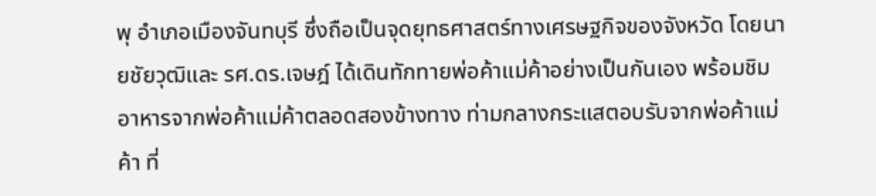พุ อำเภอเมืองจันทบุรี ซึ่งถือเป็นจุดยุทธศาสตร์ทางเศรษฐกิจของจังหวัด โดยนายชัยวุฒิและ รศ.ดร.เจษฎ์ ได้เดินทักทายพ่อค้าแม่ค้าอย่างเป็นกันเอง พร้อมชิมอาหารจากพ่อค้าแม่ค้าตลอดสองข้างทาง ท่ามกลางกระแสตอบรับจากพ่อค้าแม่ค้า ที่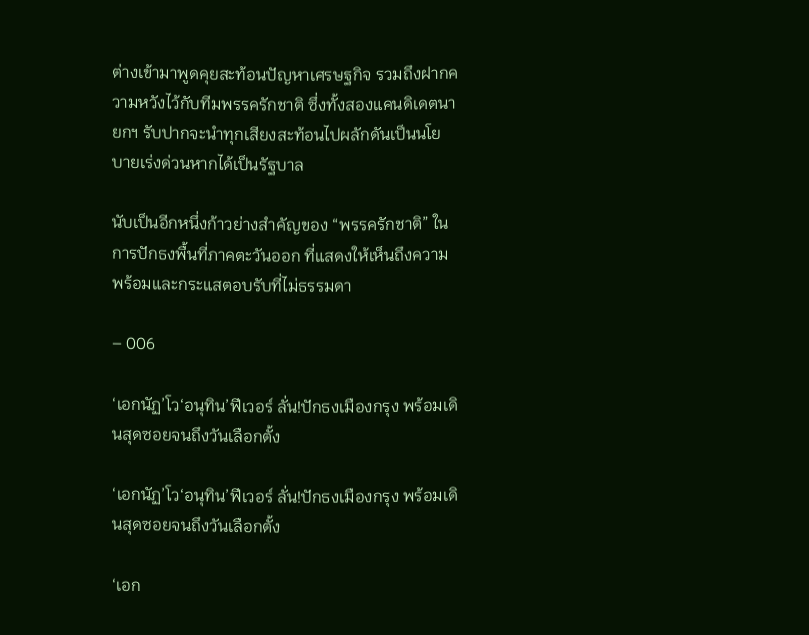ต่างเข้ามาพูดคุยสะท้อนปัญหาเศรษฐกิจ รวมถึงฝากความหวังไว้กับทีมพรรครักชาติ ซึ่งทั้งสองแคนดิเดตนายกฯ รับปากจะนำทุกเสียงสะท้อนไปผลักดันเป็นนโยบายเร่งด่วนหากได้เป็นรัฐบาล

นับเป็นอีกหนึ่งก้าวย่างสำคัญของ “พรรครักชาติ” ในการปักธงพื้นที่ภาคตะวันออก ที่แสดงให้เห็นถึงความพร้อมและกระแสตอบรับที่ไม่ธรรมดา

– 006

‘เอกนัฏ’โว‘อนุทิน’ฟีเวอร์ ลั่น!ปักธงเมืองกรุง พร้อมเดินสุดซอยจนถึงวันเลือกตั้ง

‘เอกนัฏ’โว‘อนุทิน’ฟีเวอร์ ลั่น!ปักธงเมืองกรุง พร้อมเดินสุดซอยจนถึงวันเลือกตั้ง

‘เอก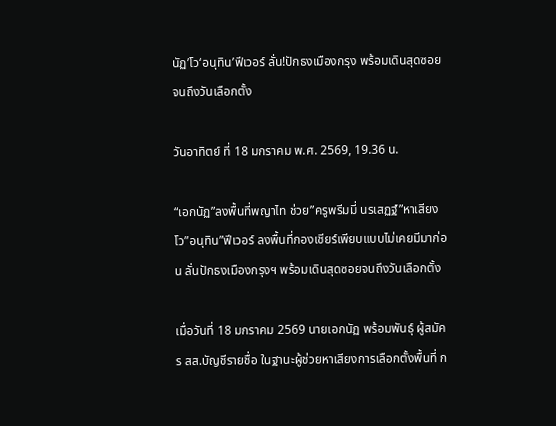นัฏ’โว‘อนุทิน’ฟีเวอร์ ลั่น!ปักธงเมืองกรุง พร้อมเดินสุดซอยจนถึงวันเลือกตั้ง

วันอาทิตย์ ที่ 18 มกราคม พ.ศ. 2569, 19.36 น.

“เอกนัฏ”ลงพื้นที่พญาไท ช่วย”ครูพรีมมี่ นรเสฏฐ์”หาเสียง โว”อนุทิน”ฟีเวอร์ ลงพื้นที่กองเชียร์เพียบแบบไม่เคยมีมาก่อน ลั่นปักธงเมืองกรุงฯ พร้อมเดินสุดซอยจนถึงวันเลือกตั้ง

เมื่อวันที่ 18 มกราคม 2569 นายเอกนัฏ พร้อมพันธุ์ ผู้สมัคร สส.บัญชีรายชื่อ ในฐานะผู้ช่วยหาเสียงการเลือกตั้งพื้นที่ ก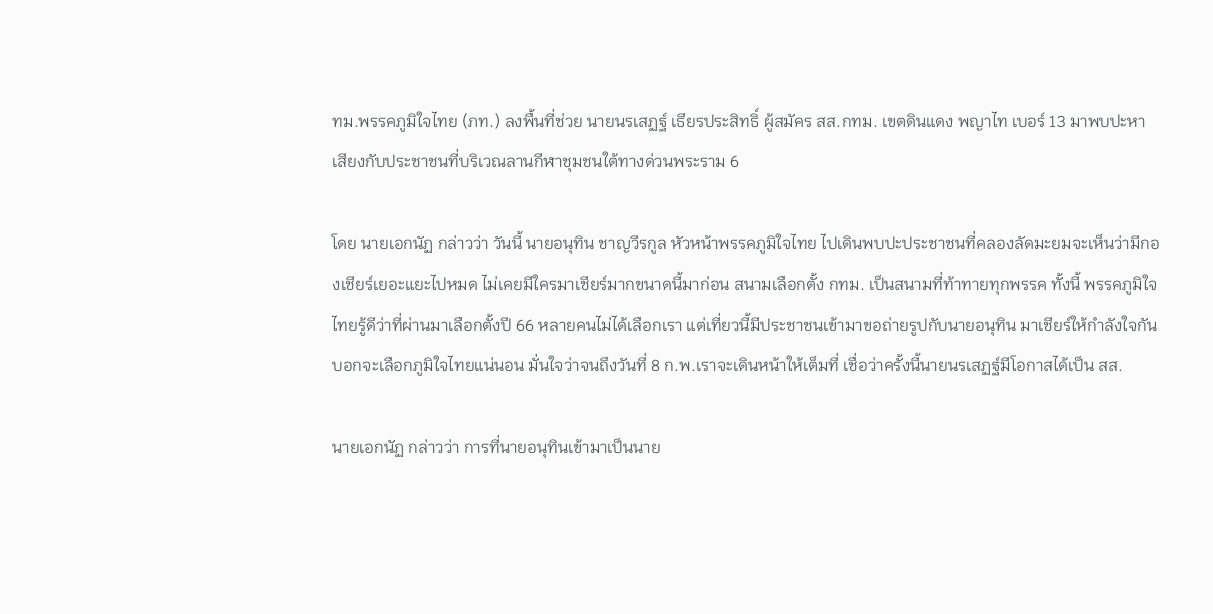ทม.พรรคภูมิใจไทย (ภท.) ลงพื้นที่ช่วย นายนรเสฏฐ์ เธียรประสิทธิ์ ผู้สมัคร สส.กทม. เขตดินแดง พญาไท เบอร์ 13 มาพบปะหาเสียงกับประชาชนที่บริเวณลานกีฬาชุมชนใต้ทางด่วนพระราม 6

โดย นายเอกนัฏ กล่าวว่า วันนี้ นายอนุทิน ชาญวีรกูล หัวหน้าพรรคภูมิใจไทย ไปเดินพบปะประชาชนที่คลองลัดมะยมจะเห็นว่ามีกองเชียร์เยอะแยะไปหมด ไม่เคยมีใครมาเชียร์มากขนาดนี้มาก่อน สนามเลือกตั้ง กทม. เป็นสนามที่ท้าทายทุกพรรค ทั้งนี้ พรรคภูมิใจไทยรู้ดีว่าที่ผ่านมาเลือกตั้งปี 66 หลายคนไม่ได้เลือกเรา แต่เที่ยวนี้มีประชาชนเข้ามาขอถ่ายรูปกับนายอนุทิน มาเชียร์ให้กำลังใจกัน บอกจะเลือกภูมิใจไทยแน่นอน มั่นใจว่าจนถึงวันที่ 8 ก.พ.เราจะเดินหน้าให้เต็มที่ เชื่อว่าครั้งนี้นายนรเสฏฐ์มีโอกาสได้เป็น สส.

นายเอกนัฏ กล่าวว่า การที่นายอนุทินเข้ามาเป็นนาย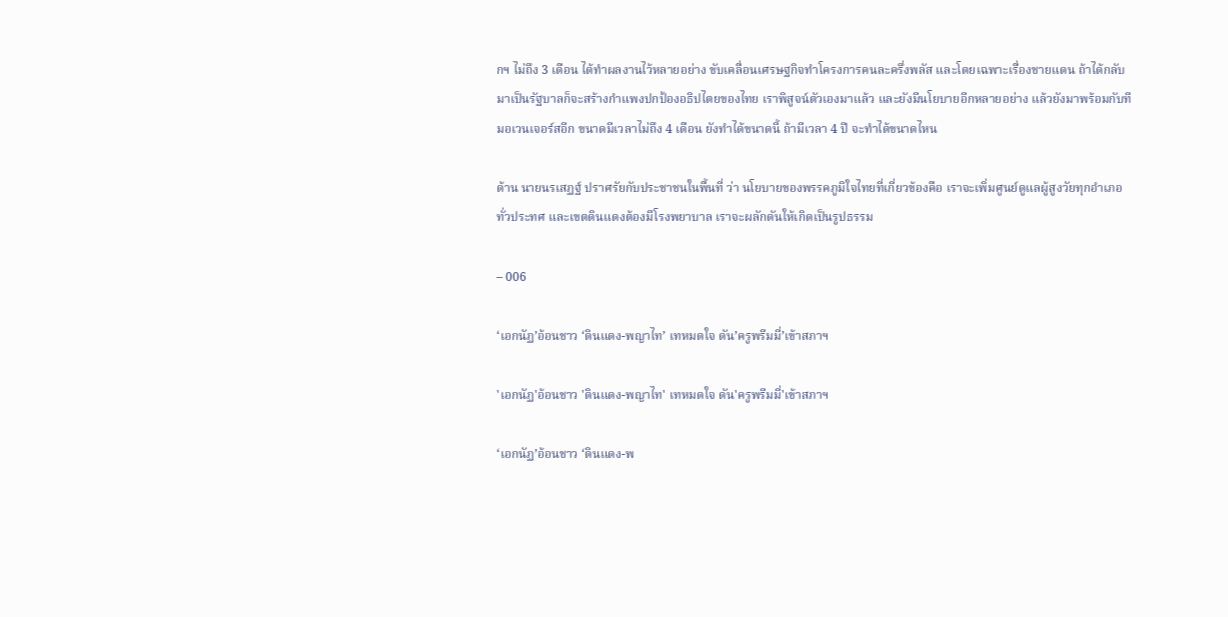กฯ ไม่ถึง 3 เดือน ได้ทำผลงานไว้หลายอย่าง ขับเคลื่อนเศรษฐกิจทำโครงการคนละครึ่งพลัส และโดยเฉพาะเรื่องชายแดน ถ้าได้กลับมาเป็นรัฐบาลก็จะสร้างกำแพงปกป้องอธิปไตยของไทย เราพิสูจน์ตัวเองมาแล้ว และยังมีนโยบายอีกหลายอย่าง แล้วยังมาพร้อมกับทีมอเวนเจอร์สอีก ขนาดมีเวลาไม่ถึง 4 เดือน ยังทำได้ขนาดนี้ ถ้ามีเวลา 4 ปี จะทำได้ขนาดไหน

ด้าน นายนรเสฏฐ์ ปราศรัยกับประชาชนในพื้นที่ ว่า นโยบายของพรรคภูมิใจไทยที่เกี่ยวข้องคือ เราจะเพิ่มศูนย์ดูแลผู้สูงวัยทุกอำเภอทั่วประทศ และเขตดินแดงต้องมีโรงพยาบาล เราจะผลักดันให้เกิดเป็นรูปธรรม

– 006

‘เอกนัฏ’อ้อนชาว ‘ดินแดง-พญาไท’ เทหมดใจ ดัน’ครูพรีมมี่’เข้าสภาฯ

'เอกนัฏ'อ้อนชาว 'ดินแดง-พญาไท' เทหมดใจ ดัน'ครูพรีมมี่'เข้าสภาฯ

‘เอกนัฏ’อ้อนชาว ‘ดินแดง-พ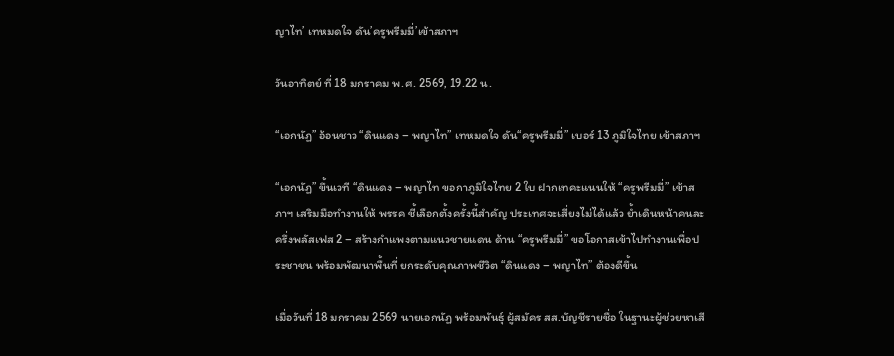ญาไท’ เทหมดใจ ดัน’ครูพรีมมี่’เข้าสภาฯ

วันอาทิตย์ ที่ 18 มกราคม พ.ศ. 2569, 19.22 น.

“เอกนัฏ” อ้อนชาว “ดินแดง – พญาไท” เทหมดใจ ดัน“ครูพรีมมี่” เบอร์ 13 ภูมิใจไทย เข้าสภาฯ

“เอกนัฏ” ขึ้นเวที “ดินแดง – พญาไท ขอกาภูมิใจไทย 2 ใบ ฝากเทคะแนนให้ “ครูพรีมมี่” เข้าสภาฯ เสริมมือทำงานให้ พรรค ชี้เลือกตั้งครั้งนี้สำคัญ ประเทศจะเสี่ยงไม่ได้แล้ว ย้ำเดินหน้าคนละครึ่งพลัสเฟส 2 – สร้างกำแพงตามแนวชายแดน ด้าน “ครูพรีมมี่” ขอโอกาสเข้าไปทำงานเพื่อประชาชน พร้อมพัฒนาพื้นที่ ยกระดับคุณภาพชีวิต “ดินแดง – พญาไท” ต้องดีขึ้น

เมื่อวันที่ 18 มกราคม 2569 นายเอกนัฏ พร้อมพันธุ์ ผู้สมัคร สส.บัญชีรายชื่อ ในฐานะผู้ช่วยหาเสี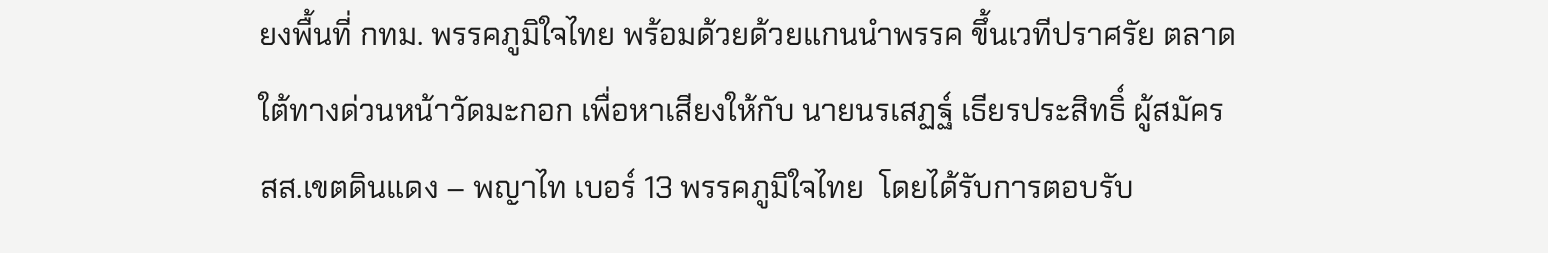ยงพื้นที่ กทม. พรรคภูมิใจไทย พร้อมด้วยด้วยแกนนำพรรค ขึ้นเวทีปราศรัย ตลาดใต้ทางด่วนหน้าวัดมะกอก เพื่อหาเสียงให้กับ นายนรเสฏฐ์ เธียรประสิทธิ์ ผู้สมัคร สส.เขตดินแดง – พญาไท เบอร์ 13 พรรคภูมิใจไทย  โดยได้รับการตอบรับ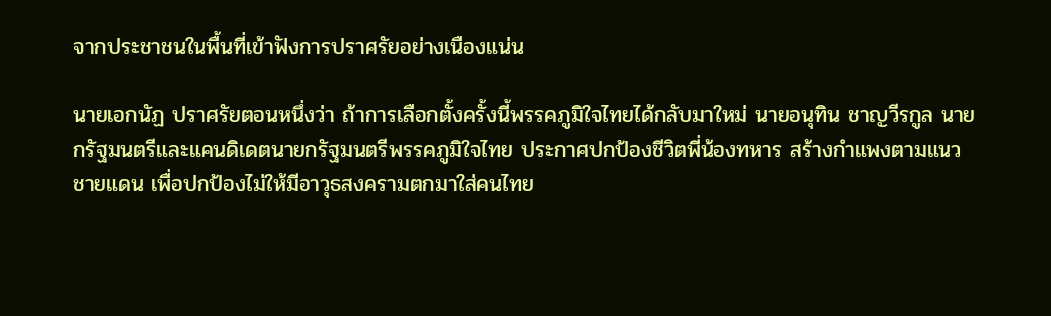จากประชาชนในพื้นที่เข้าฟังการปราศรัยอย่างเนืองแน่น

นายเอกนัฏ ปราศรัยตอนหนึ่งว่า ถ้าการเลือกตั้งครั้งนี้พรรคภูมิใจไทยได้กลับมาใหม่ นายอนุทิน ชาญวีรกูล นายกรัฐมนตรีและแคนดิเดตนายกรัฐมนตรีพรรคภูมิใจไทย ประกาศปกป้องชีวิตพี่น้องทหาร สร้างกำแพงตามแนวชายแดน เพื่อปกป้องไม่ให้มีอาวุธสงครามตกมาใส่คนไทย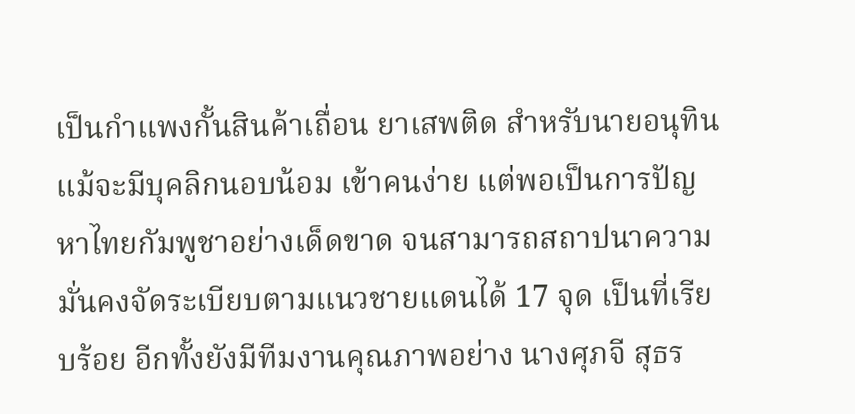เป็นกำแพงกั้นสินค้าเถื่อน ยาเสพติด สำหรับนายอนุทิน แม้จะมีบุคลิกนอบน้อม เข้าคนง่าย แต่พอเป็นการปัญหาไทยกัมพูชาอย่างเด็ดขาด จนสามารถสถาปนาความมั่นคงจัดระเบียบตามแนวชายแดนได้ 17 จุด เป็นที่เรียบร้อย อีกทั้งยังมีทีมงานคุณภาพอย่าง นางศุภจี สุธร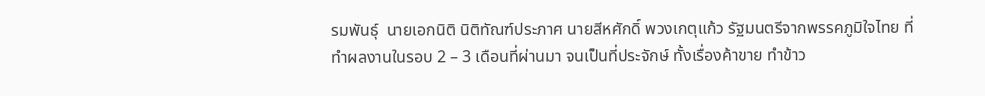รมพันธุ์  นายเอกนิติ นิติทัณฑ์ประภาศ นายสีหศักดิ์ พวงเกตุแก้ว รัฐมนตรีจากพรรคภูมิใจไทย ที่ทำผลงานในรอบ 2 – 3 เดือนที่ผ่านมา จนเป็นที่ประจักษ์ ทั้งเรื่องค้าขาย ทำข้าว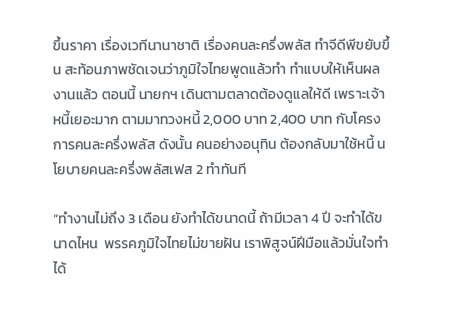ขึ้นราคา เรื่องเวทีนานาชาติ เรื่องคนละครึ่งพลัส ทำจีดีพีขยับขึ้น สะท้อนภาพชัดเจนว่าภูมิใจไทยพูดแล้วทำ ทำแบบให้เห็นผลงานแล้ว ตอนนี้ นายกฯ เดินตามตลาดต้องดูแลให้ดี เพราะเจ้าหนี้เยอะมาก ตามมาทวงหนี้ 2,000 บาท 2,400 บาท กับโครงการคนละครึ่งพลัส ดังนั้น คนอย่างอนุทิน ต้องกลับมาใช้หนี้ นโยบายคนละครึ่งพลัสเฟส 2 ทำทันที

“ทำงานไม่ถึง 3 เดือน ยังทำได้ขนาดนี้ ถ้ามีเวลา 4 ปี จะทำได้ขนาดไหน  พรรคภูมิใจไทยไม่ขายฝัน เราพิสูจน์ฝีมือแล้วมั่นใจทำได้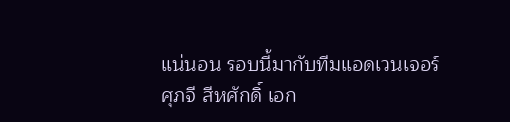แน่นอน รอบนี้มากับทีมแอดเวนเจอร์ ศุภจี สีหศักดิ์ เอก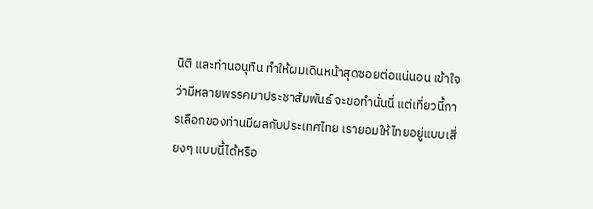นิติ และท่านอนุทิน ทำให้ผมเดินหน้าสุดซอยต่อแน่นอน เข้าใจว่ามีหลายพรรคมาประชาสัมพันธ์ จะขอทำนั่นนี่ แต่เที่ยวนี้การเลือกของท่านมีผลกับประเทศไทย เรายอมให้ไทยอยู่แบบเสี่ยงๆ แบบนี้ได้หรือ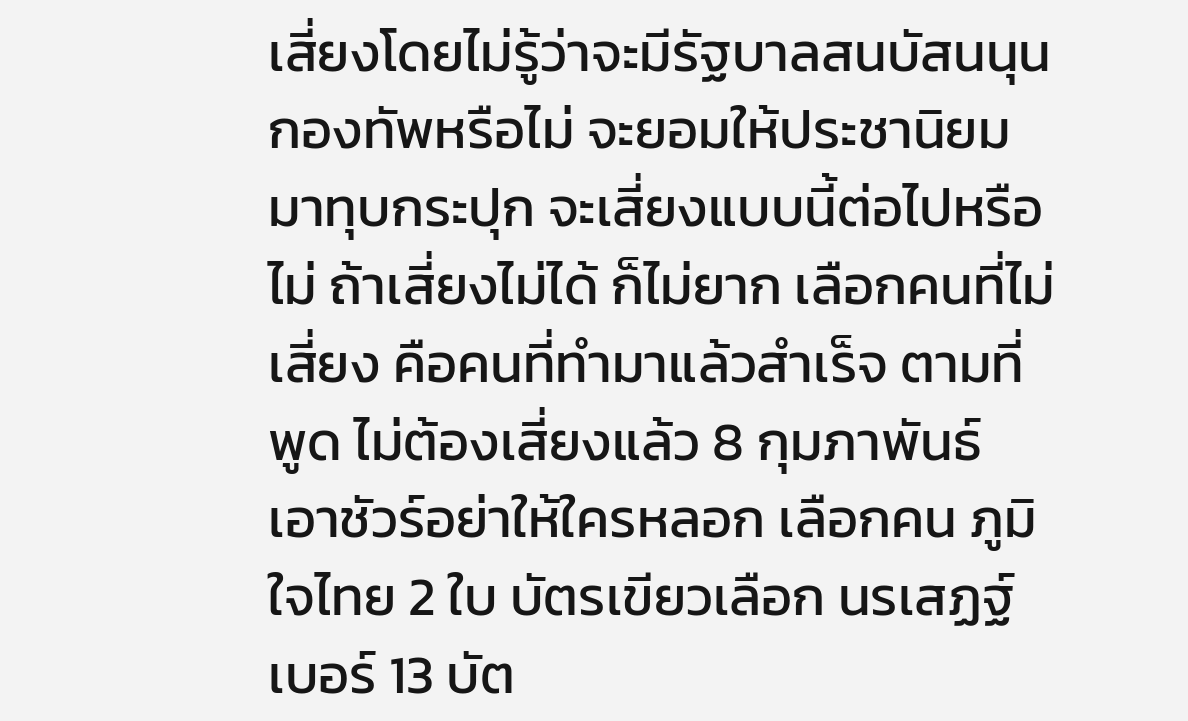เสี่ยงโดยไม่รู้ว่าจะมีรัฐบาลสนบัสนนุนกองทัพหรือไม่ จะยอมให้ประชานิยมมาทุบกระปุก จะเสี่ยงแบบนี้ต่อไปหรือไม่ ถ้าเสี่ยงไม่ได้ ก็ไม่ยาก เลือกคนที่ไม่เสี่ยง คือคนที่ทำมาแล้วสำเร็จ ตามที่พูด ไม่ต้องเสี่ยงแล้ว 8 กุมภาพันธ์ เอาชัวร์อย่าให้ใครหลอก เลือกคน ภูมิใจไทย 2 ใบ บัตรเขียวเลือก นรเสฏฐ์ เบอร์ 13 บัต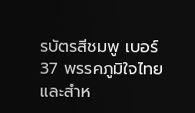รบัตรสีชมพู เบอร์ 37 พรรคภูมิใจไทย และสำห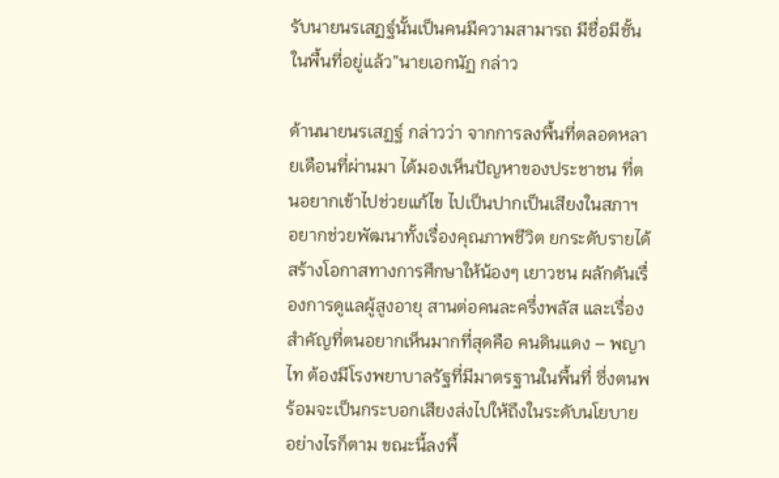รับนายนรเสฏฐ์นั้นเป็นคนมีความสามารถ มีชื่อมีชั้นในพื้นที่อยู่แล้ว”นายเอกนัฏ กล่าว

ด้านนายนรเสฏฐ์ กล่าวว่า จากการลงพื้นที่ตลอดหลายเดือนที่ผ่านมา ได้มองเห็นปัญหาของประชาชน ที่ตนอยากเข้าไปช่วยแก้ไข ไปเป็นปากเป็นเสียงในสภาฯ อยากช่วยพัฒนาทั้งเรื่องคุณภาพชีวิต ยกระดับรายได้ สร้างโอกาสทางการศึกษาให้น้องๆ เยาวชน ผลักดันเรื่องการดูแลผู้สูงอายุ สานต่อคนละครึ่งพลัส และเรื่องสำคัญที่ตนอยากเห็นมากที่สุดคือ คนดินแดง – พญาไท ต้องมีโรงพยาบาลรัฐที่มีมาตรฐานในพื้นที่ ซึ่งตนพร้อมจะเป็นกระบอกเสียงส่งไปให้ถึงในระดับนโยบาย อย่างไรก็ตาม ขณะนี้ลงพื้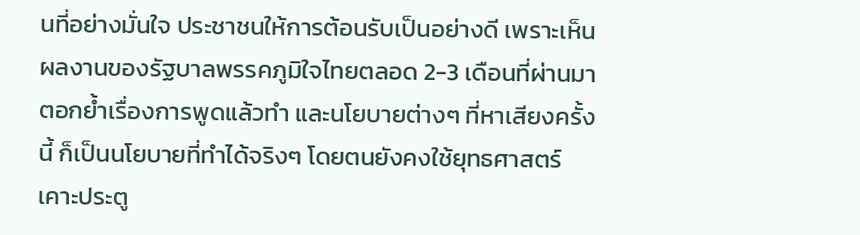นที่อย่างมั่นใจ ประชาชนให้การต้อนรับเป็นอย่างดี เพราะเห็นผลงานของรัฐบาลพรรคภูมิใจไทยตลอด 2-3 เดือนที่ผ่านมา ตอกย้ำเรื่องการพูดแล้วทำ และนโยบายต่างๆ ที่หาเสียงครั้งนี้ ก็เป็นนโยบายที่ทำได้จริงๆ โดยตนยังคงใช้ยุทธศาสตร์เคาะประตู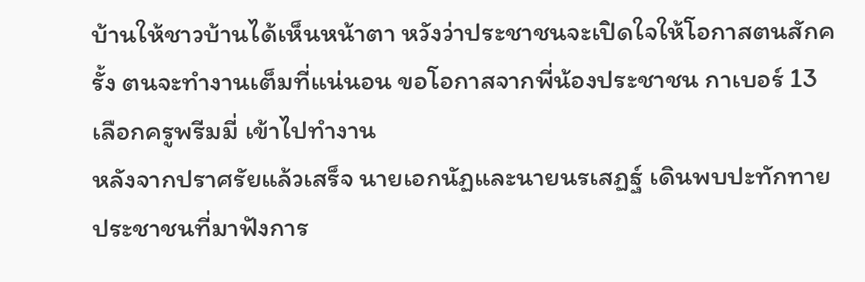บ้านให้ชาวบ้านได้เห็นหน้าตา หวังว่าประชาชนจะเปิดใจให้โอกาสตนสักครั้ง ตนจะทำงานเต็มที่แน่นอน ขอโอกาสจากพี่น้องประชาชน กาเบอร์ 13 เลือกครูพรีมมี่ เข้าไปทำงาน
หลังจากปราศรัยแล้วเสร็จ นายเอกนัฏและนายนรเสฏฐ์ เดินพบปะทักทายประชาชนที่มาฟังการ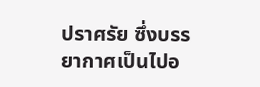ปราศรัย ซึ่งบรรยากาศเป็นไปอ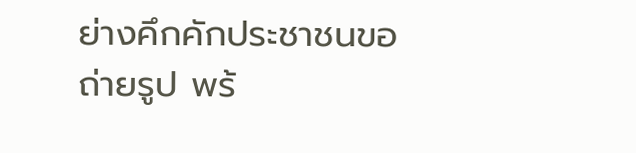ย่างคึกคักประชาชนขอถ่ายรูป พร้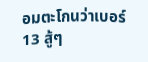อมตะโกนว่าเบอร์ 13 สู้ๆ